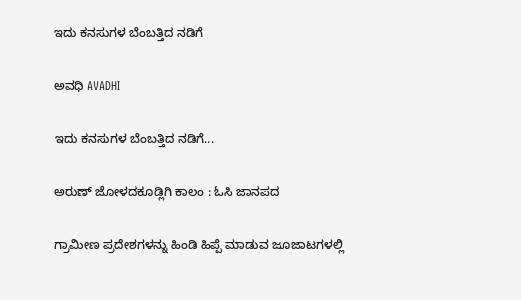ಇದು ಕನಸುಗಳ ಬೆಂಬತ್ತಿದ ನಡಿಗೆ‍

ಅವಧಿ AVADHI

ಇದು ಕನಸುಗಳ ಬೆಂಬತ್ತಿದ ನಡಿಗೆ...

ಅರುಣ್ ಜೋಳದಕೂಡ್ಲಿಗಿ ಕಾಲಂ : ಓಸಿ ಜಾನಪದ

ಗ್ರಾಮೀಣ ಪ್ರದೇಶಗಳನ್ನು ಹಿಂಡಿ ಹಿಪ್ಪೆ ಮಾಡುವ ಜೂಜಾಟಗಳಲ್ಲಿ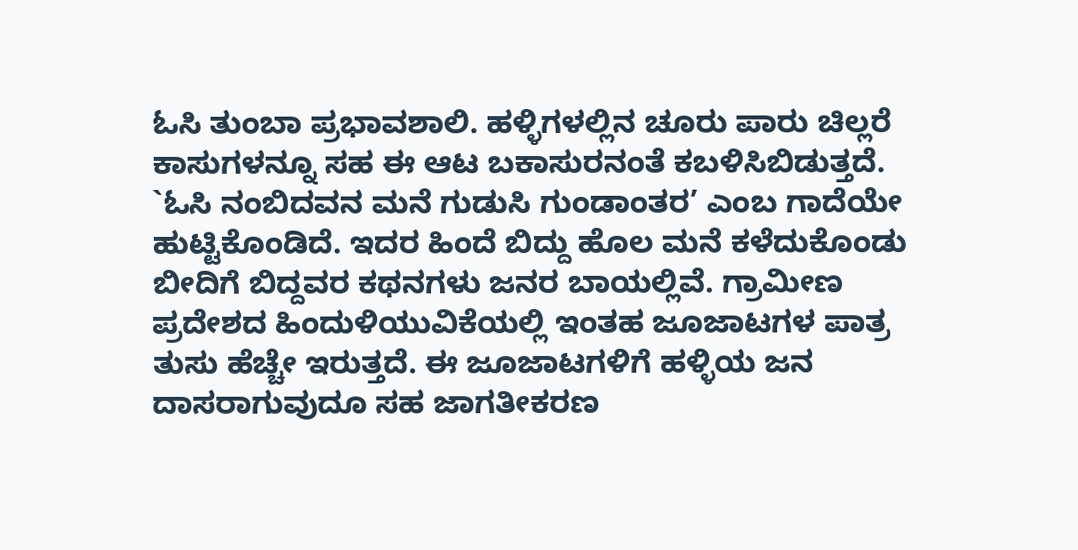ಓಸಿ ತುಂಬಾ ಪ್ರಭಾವಶಾಲಿ. ಹಳ್ಳಿಗಳಲ್ಲಿನ ಚೂರು ಪಾರು ಚಿಲ್ಲರೆ ಕಾಸುಗಳನ್ನೂ ಸಹ ಈ ಆಟ ಬಕಾಸುರನಂತೆ ಕಬಳಿಸಿಬಿಡುತ್ತದೆ. `ಓಸಿ ನಂಬಿದವನ ಮನೆ ಗುಡುಸಿ ಗುಂಡಾಂತರ’ ಎಂಬ ಗಾದೆಯೇ ಹುಟ್ಟಿಕೊಂಡಿದೆ. ಇದರ ಹಿಂದೆ ಬಿದ್ದು ಹೊಲ ಮನೆ ಕಳೆದುಕೊಂಡು ಬೀದಿಗೆ ಬಿದ್ದವರ ಕಥನಗಳು ಜನರ ಬಾಯಲ್ಲಿವೆ. ಗ್ರಾಮೀಣ ಪ್ರದೇಶದ ಹಿಂದುಳಿಯುವಿಕೆಯಲ್ಲಿ ಇಂತಹ ಜೂಜಾಟಗಳ ಪಾತ್ರ ತುಸು ಹೆಚ್ಚೇ ಇರುತ್ತದೆ. ಈ ಜೂಜಾಟಗಳಿಗೆ ಹಳ್ಳಿಯ ಜನ ದಾಸರಾಗುವುದೂ ಸಹ ಜಾಗತೀಕರಣ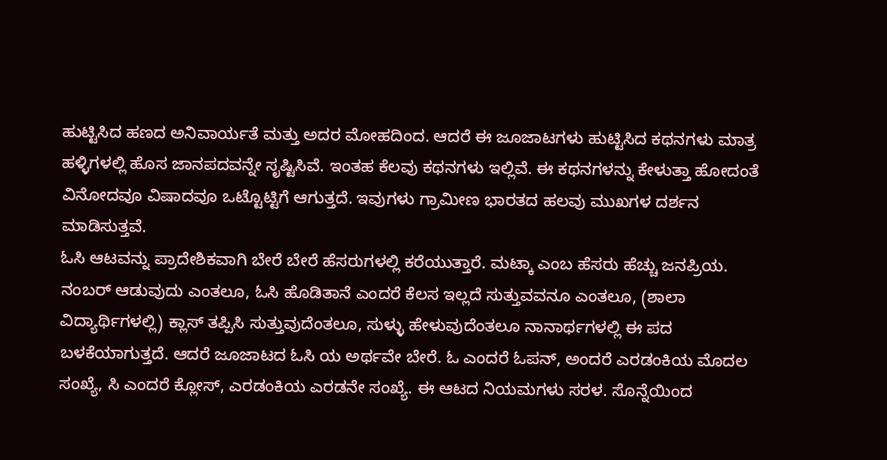ಹುಟ್ಟಿಸಿದ ಹಣದ ಅನಿವಾರ್ಯತೆ ಮತ್ತು ಅದರ ಮೋಹದಿಂದ. ಆದರೆ ಈ ಜೂಜಾಟಗಳು ಹುಟ್ಟಿಸಿದ ಕಥನಗಳು ಮಾತ್ರ ಹಳ್ಳಿಗಳಲ್ಲಿ ಹೊಸ ಜಾನಪದವನ್ನೇ ಸೃಷ್ಟಿಸಿವೆ. ಇಂತಹ ಕೆಲವು ಕಥನಗಳು ಇಲ್ಲಿವೆ. ಈ ಕಥನಗಳನ್ನು ಕೇಳುತ್ತಾ ಹೋದಂತೆ ವಿನೋದವೂ ವಿಷಾದವೂ ಒಟ್ಟೊಟ್ಟಿಗೆ ಆಗುತ್ತದೆ. ಇವುಗಳು ಗ್ರಾಮೀಣ ಭಾರತದ ಹಲವು ಮುಖಗಳ ದರ್ಶನ ಮಾಡಿಸುತ್ತವೆ.
ಓಸಿ ಆಟವನ್ನು ಪ್ರಾದೇಶಿಕವಾಗಿ ಬೇರೆ ಬೇರೆ ಹೆಸರುಗಳಲ್ಲಿ ಕರೆಯುತ್ತಾರೆ. ಮಟ್ಕಾ ಎಂಬ ಹೆಸರು ಹೆಚ್ಚು ಜನಪ್ರಿಯ. ನಂಬರ್ ಆಡುವುದು ಎಂತಲೂ, ಓಸಿ ಹೊಡಿತಾನೆ ಎಂದರೆ ಕೆಲಸ ಇಲ್ಲದೆ ಸುತ್ತುವವನೂ ಎಂತಲೂ, (ಶಾಲಾ ವಿದ್ಯಾರ್ಥಿಗಳಲ್ಲಿ) ಕ್ಲಾಸ್ ತಪ್ಪಿಸಿ ಸುತ್ತುವುದೆಂತಲೂ, ಸುಳ್ಳು ಹೇಳುವುದೆಂತಲೂ ನಾನಾರ್ಥಗಳಲ್ಲಿ ಈ ಪದ ಬಳಕೆಯಾಗುತ್ತದೆ. ಆದರೆ ಜೂಜಾಟದ ಓಸಿ ಯ ಅರ್ಥವೇ ಬೇರೆ. ಓ ಎಂದರೆ ಓಪನ್, ಅಂದರೆ ಎರಡಂಕಿಯ ಮೊದಲ ಸಂಖ್ಯೆ, ಸಿ ಎಂದರೆ ಕ್ಲೋಸ್, ಎರಡಂಕಿಯ ಎರಡನೇ ಸಂಖ್ಯೆ. ಈ ಆಟದ ನಿಯಮಗಳು ಸರಳ. ಸೊನ್ನೆಯಿಂದ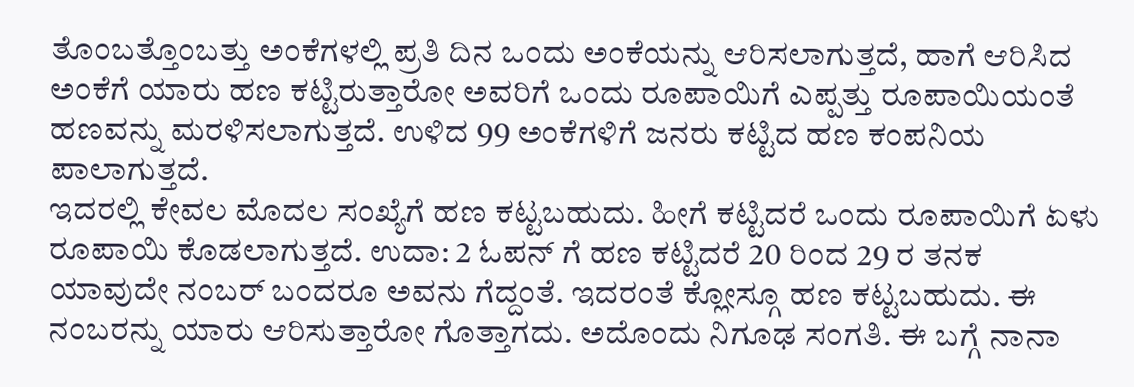ತೊಂಬತ್ತೊಂಬತ್ತು ಅಂಕೆಗಳಲ್ಲಿ ಪ್ರತಿ ದಿನ ಒಂದು ಅಂಕೆಯನ್ನು ಆರಿಸಲಾಗುತ್ತದೆ, ಹಾಗೆ ಆರಿಸಿದ ಅಂಕೆಗೆ ಯಾರು ಹಣ ಕಟ್ಟಿರುತ್ತಾರೋ ಅವರಿಗೆ ಒಂದು ರೂಪಾಯಿಗೆ ಎಪ್ಪತ್ತು ರೂಪಾಯಿಯಂತೆ ಹಣವನ್ನು ಮರಳಿಸಲಾಗುತ್ತದೆ. ಉಳಿದ 99 ಅಂಕೆಗಳಿಗೆ ಜನರು ಕಟ್ಟಿದ ಹಣ ಕಂಪನಿಯ ಪಾಲಾಗುತ್ತದೆ.
ಇದರಲ್ಲಿ ಕೇವಲ ಮೊದಲ ಸಂಖ್ಯೆಗೆ ಹಣ ಕಟ್ಟಬಹುದು. ಹೀಗೆ ಕಟ್ಟಿದರೆ ಒಂದು ರೂಪಾಯಿಗೆ ಏಳು ರೂಪಾಯಿ ಕೊಡಲಾಗುತ್ತದೆ. ಉದಾ: 2 ಓಪನ್ ಗೆ ಹಣ ಕಟ್ಟಿದರೆ 20 ರಿಂದ 29 ರ ತನಕ ಯಾವುದೇ ನಂಬರ್ ಬಂದರೂ ಅವನು ಗೆದ್ದಂತೆ. ಇದರಂತೆ ಕ್ಲೋಸ್ಗೂ ಹಣ ಕಟ್ಟಬಹುದು. ಈ ನಂಬರನ್ನು ಯಾರು ಆರಿಸುತ್ತಾರೋ ಗೊತ್ತಾಗದು. ಅದೊಂದು ನಿಗೂಢ ಸಂಗತಿ. ಈ ಬಗ್ಗೆ ನಾನಾ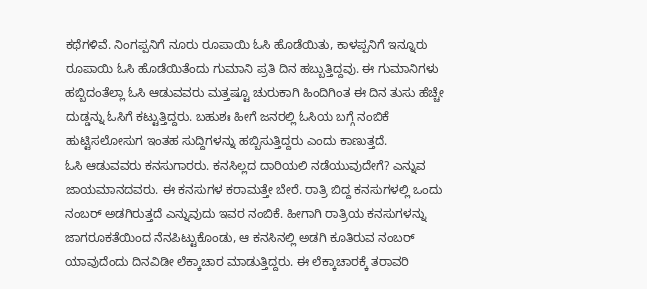ಕಥೆಗಳಿವೆ. ನಿಂಗಪ್ಪನಿಗೆ ನೂರು ರೂಪಾಯಿ ಓಸಿ ಹೊಡೆಯಿತು, ಕಾಳಪ್ಪನಿಗೆ ಇನ್ನೂರು ರೂಪಾಯಿ ಓಸಿ ಹೊಡೆಯಿತೆಂದು ಗುಮಾನಿ ಪ್ರತಿ ದಿನ ಹಬ್ಬುತ್ತಿದ್ದವು. ಈ ಗುಮಾನಿಗಳು ಹಬ್ಬಿದಂತೆಲ್ಲಾ ಓಸಿ ಆಡುವವರು ಮತ್ತಷ್ಟೂ ಚುರುಕಾಗಿ ಹಿಂದಿಗಿಂತ ಈ ದಿನ ತುಸು ಹೆಚ್ಚೇ ದುಡ್ಡನ್ನು ಓಸಿಗೆ ಕಟ್ಟುತ್ತಿದ್ದರು. ಬಹುಶಃ ಹೀಗೆ ಜನರಲ್ಲಿ ಓಸಿಯ ಬಗ್ಗೆ ನಂಬಿಕೆ ಹುಟ್ಟಿಸಲೋಸುಗ ಇಂತಹ ಸುದ್ದಿಗಳನ್ನು ಹಬ್ಬಿಸುತ್ತಿದ್ದರು ಎಂದು ಕಾಣುತ್ತದೆ.
ಓಸಿ ಆಡುವವರು ಕನಸುಗಾರರು. ಕನಸಿಲ್ಲದ ದಾರಿಯಲಿ ನಡೆಯುವುದೇಗೆ? ಎನ್ನುವ ಜಾಯಮಾನದವರು. ಈ ಕನಸುಗಳ ಕರಾಮತ್ತೇ ಬೇರೆ. ರಾತ್ರಿ ಬಿದ್ದ ಕನಸುಗಳಲ್ಲಿ ಒಂದು ನಂಬರ್ ಅಡಗಿರುತ್ತದೆ ಎನ್ನುವುದು ಇವರ ನಂಬಿಕೆ. ಹೀಗಾಗಿ ರಾತ್ರಿಯ ಕನಸುಗಳನ್ನು ಜಾಗರೂಕತೆಯಿಂದ ನೆನಪಿಟ್ಟುಕೊಂಡು, ಆ ಕನಸಿನಲ್ಲಿ ಅಡಗಿ ಕೂತಿರುವ ನಂಬರ್ ಯಾವುದೆಂದು ದಿನವಿಡೀ ಲೆಕ್ಕಾಚಾರ ಮಾಡುತ್ತಿದ್ದರು. ಈ ಲೆಕ್ಕಾಚಾರಕ್ಕೆ ತರಾವರಿ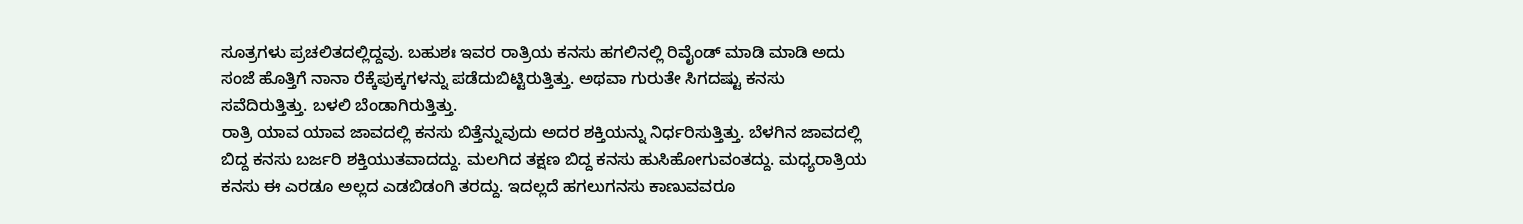ಸೂತ್ರಗಳು ಪ್ರಚಲಿತದಲ್ಲಿದ್ದವು. ಬಹುಶಃ ಇವರ ರಾತ್ರಿಯ ಕನಸು ಹಗಲಿನಲ್ಲಿ ರಿವೈಂಡ್ ಮಾಡಿ ಮಾಡಿ ಅದು ಸಂಜೆ ಹೊತ್ತಿಗೆ ನಾನಾ ರೆಕ್ಕೆಪುಕ್ಕಗಳನ್ನು ಪಡೆದುಬಿಟ್ಟಿರುತ್ತಿತ್ತು. ಅಥವಾ ಗುರುತೇ ಸಿಗದಷ್ಟು ಕನಸು ಸವೆದಿರುತ್ತಿತ್ತು. ಬಳಲಿ ಬೆಂಡಾಗಿರುತ್ತಿತ್ತು.
ರಾತ್ರಿ ಯಾವ ಯಾವ ಜಾವದಲ್ಲಿ ಕನಸು ಬಿತ್ತೆನ್ನುವುದು ಅದರ ಶಕ್ತಿಯನ್ನು ನಿರ್ಧರಿಸುತ್ತಿತ್ತು. ಬೆಳಗಿನ ಜಾವದಲ್ಲಿ ಬಿದ್ದ ಕನಸು ಬರ್ಜರಿ ಶಕ್ತಿಯುತವಾದದ್ದು. ಮಲಗಿದ ತಕ್ಷಣ ಬಿದ್ದ ಕನಸು ಹುಸಿಹೋಗುವಂತದ್ದು. ಮಧ್ಯರಾತ್ರಿಯ ಕನಸು ಈ ಎರಡೂ ಅಲ್ಲದ ಎಡಬಿಡಂಗಿ ತರದ್ದು. ಇದಲ್ಲದೆ ಹಗಲುಗನಸು ಕಾಣುವವರೂ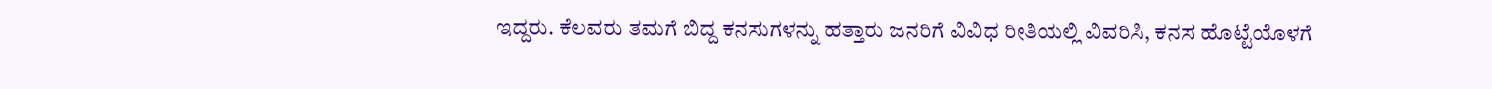ಇದ್ದರು. ಕೆಲವರು ತಮಗೆ ಬಿದ್ದ ಕನಸುಗಳನ್ನು ಹತ್ತಾರು ಜನರಿಗೆ ವಿವಿಧ ರೀತಿಯಲ್ಲಿ ವಿವರಿಸಿ, ಕನಸ ಹೊಟ್ಟೆಯೊಳಗೆ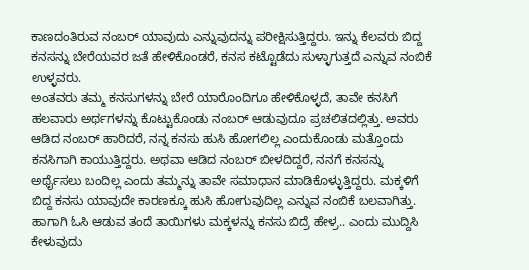ಕಾಣದಂತಿರುವ ನಂಬರ್ ಯಾವುದು ಎನ್ನುವುದನ್ನು ಪರೀಕ್ಷಿಸುತ್ತಿದ್ದರು. ಇನ್ನು ಕೆಲವರು ಬಿದ್ದ ಕನಸನ್ನು ಬೇರೆಯವರ ಜತೆ ಹೇಳಿಕೊಂಡರೆ, ಕನಸ ಕಟ್ಟೊಡೆದು ಸುಳ್ಳಾಗುತ್ತದೆ ಎನ್ನುವ ನಂಬಿಕೆ ಉಳ್ಳವರು.
ಅಂತವರು ತಮ್ಮ ಕನಸುಗಳನ್ನು ಬೇರೆ ಯಾರೊಂದಿಗೂ ಹೇಳಿಕೊಳ್ಳದೆ, ತಾವೇ ಕನಸಿಗೆ ಹಲವಾರು ಅರ್ಥಗಳನ್ನು ಕೊಟ್ಟುಕೊಂಡು ನಂಬರ್ ಆಡುವುದೂ ಪ್ರಚಲಿತದಲ್ಲಿತ್ತು. ಅವರು ಆಡಿದ ನಂಬರ್ ಹಾರಿದರೆ, ನನ್ನ ಕನಸು ಹುಸಿ ಹೋಗಲಿಲ್ಲ ಎಂದುಕೊಂಡು ಮತ್ತೊಂದು ಕನಸಿಗಾಗಿ ಕಾಯುತ್ತಿದ್ದರು. ಅಥವಾ ಆಡಿದ ನಂಬರ್ ಬೀಳದಿದ್ದರೆ, ನನಗೆ ಕನಸನ್ನು ಅರ್ಥೈಸಲು ಬಂದಿಲ್ಲ ಎಂದು ತಮ್ಮನ್ನು ತಾವೇ ಸಮಾಧಾನ ಮಾಡಿಕೊಳ್ಳುತ್ತಿದ್ದರು. ಮಕ್ಕಳಿಗೆ ಬಿದ್ದ ಕನಸು ಯಾವುದೇ ಕಾರಣಕ್ಕೂ ಹುಸಿ ಹೋಗುವುದಿಲ್ಲ ಎನ್ನುವ ನಂಬಿಕೆ ಬಲವಾಗಿತ್ತು. ಹಾಗಾಗಿ ಓಸಿ ಆಡುವ ತಂದೆ ತಾಯಿಗಳು ಮಕ್ಕಳನ್ನು ಕನಸು ಬಿದ್ರೆ ಹೇಳ್ರ.. ಎಂದು ಮುದ್ದಿಸಿ ಕೇಳುವುದು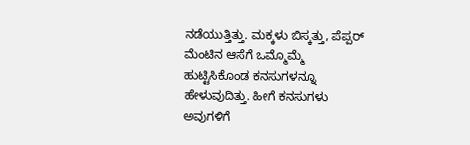ನಡೆಯುತ್ತಿತ್ತು. ಮಕ್ಕಳು ಬಿಸ್ಕತ್ತು, ಪೆಪ್ಪರ್ ಮೆಂಟಿನ ಆಸೆಗೆ ಒಮ್ಮೊಮ್ಮೆ ಹುಟ್ಟಿಸಿಕೊಂಡ ಕನಸುಗಳನ್ನೂ ಹೇಳುವುದಿತ್ತು. ಹೀಗೆ ಕನಸುಗಳು ಅವುಗಳಿಗೆ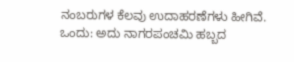ನಂಬರುಗಳ ಕೆಲವು ಉದಾಹರಣೆಗಳು ಹೀಗಿವೆ.
ಒಂದು: ಅದು ನಾಗರಪಂಚಮಿ ಹಬ್ಬದ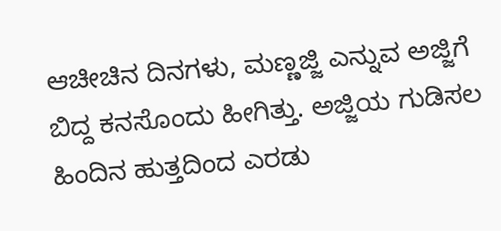ಆಚೀಚಿನ ದಿನಗಳು, ಮಣ್ಣಜ್ಜಿ ಎನ್ನುವ ಅಜ್ಜಿಗೆ ಬಿದ್ದ ಕನಸೊಂದು ಹೀಗಿತ್ತು. ಅಜ್ಜಿಯ ಗುಡಿಸಲ ಹಿಂದಿನ ಹುತ್ತದಿಂದ ಎರಡು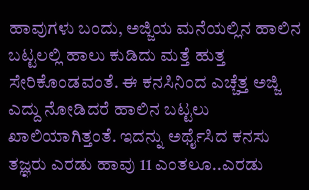ಹಾವುಗಳು ಬಂದು, ಅಜ್ಜಿಯ ಮನೆಯಲ್ಲಿನ ಹಾಲಿನ ಬಟ್ಟಲಲ್ಲಿ ಹಾಲು ಕುಡಿದು ಮತ್ತೆ ಹುತ್ತ ಸೇರಿಕೊಂಡವಂತೆ. ಈ ಕನಸಿನಿಂದ ಎಚ್ಚೆತ್ತ ಅಜ್ಜಿ ಎದ್ದು ನೋಡಿದರೆ ಹಾಲಿನ ಬಟ್ಟಲು ಖಾಲಿಯಾಗಿತ್ತಂತೆ. ಇದನ್ನು ಅರ್ಥೈಸಿದ ಕನಸು ತಜ್ಞರು ಎರಡು ಹಾವು 11 ಎಂತಲೂ..ಎರಡು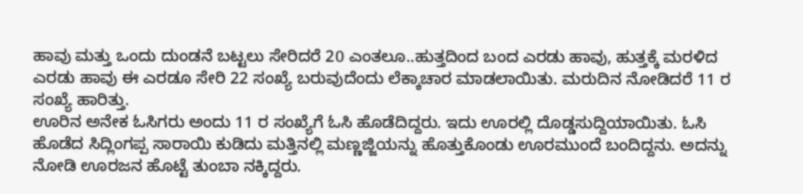ಹಾವು ಮತ್ತು ಒಂದು ದುಂಡನೆ ಬಟ್ಟಲು ಸೇರಿದರೆ 20 ಎಂತಲೂ..ಹುತ್ತದಿಂದ ಬಂದ ಎರಡು ಹಾವು, ಹುತ್ತಕ್ಕೆ ಮರಳಿದ ಎರಡು ಹಾವು ಈ ಎರಡೂ ಸೇರಿ 22 ಸಂಖ್ಯೆ ಬರುವುದೆಂದು ಲೆಕ್ಕಾಚಾರ ಮಾಡಲಾಯಿತು. ಮರುದಿನ ನೋಡಿದರೆ 11 ರ ಸಂಖ್ಯೆ ಹಾರಿತ್ತು.
ಊರಿನ ಅನೇಕ ಓಸಿಗರು ಅಂದು 11 ರ ಸಂಖ್ಯೆಗೆ ಓಸಿ ಹೊಡೆದಿದ್ದರು. ಇದು ಊರಲ್ಲಿ ದೊಡ್ಡಸುದ್ದಿಯಾಯಿತು. ಓಸಿ ಹೊಡೆದ ಸಿದ್ಲಿಂಗಪ್ಪ ಸಾರಾಯಿ ಕುಡಿದು ಮತ್ತಿನಲ್ಲಿ ಮಣ್ಣಜ್ಜಿಯನ್ನು ಹೊತ್ತುಕೊಂಡು ಊರಮುಂದೆ ಬಂದಿದ್ದನು. ಅದನ್ನು ನೋಡಿ ಊರಜನ ಹೊಟ್ಟೆ ತುಂಬಾ ನಕ್ಕಿದ್ದರು.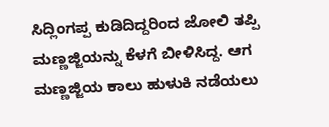ಸಿದ್ಲಿಂಗಪ್ಪ ಕುಡಿದಿದ್ದರಿಂದ ಜೋಲಿ ತಪ್ಪಿ ಮಣ್ಣಜ್ಜಿಯನ್ನು ಕೆಳಗೆ ಬೀಳಿಸಿದ್ದ. ಆಗ ಮಣ್ಣಜ್ಜಿಯ ಕಾಲು ಹುಳುಕಿ ನಡೆಯಲು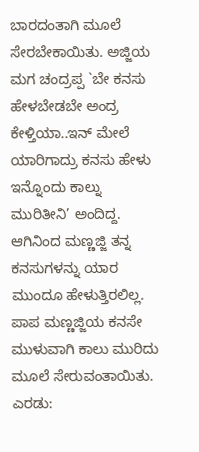ಬಾರದಂತಾಗಿ ಮೂಲೆ ಸೇರಬೇಕಾಯಿತು. ಅಜ್ಜಿಯ ಮಗ ಚಂದ್ರಪ್ಪ `ಬೇ ಕನಸು ಹೇಳಬೇಡಬೇ ಅಂದ್ರ ಕೇಳ್ತಿಯಾ..ಇನ್ ಮೇಲೆ ಯಾರಿಗಾದ್ರು ಕನಸು ಹೇಳು ಇನ್ನೊಂದು ಕಾಲ್ನು ಮುರಿತೀನಿ’ ಅಂದಿದ್ದ. ಆಗಿನಿಂದ ಮಣ್ಣಜ್ಜಿ ತನ್ನ ಕನಸುಗಳನ್ನು ಯಾರ ಮುಂದೂ ಹೇಳುತ್ತಿರಲಿಲ್ಲ. ಪಾಪ ಮಣ್ಣಜ್ಜಿಯ ಕನಸೇ ಮುಳುವಾಗಿ ಕಾಲು ಮುರಿದು ಮೂಲೆ ಸೇರುವಂತಾಯಿತು.
ಎರಡು: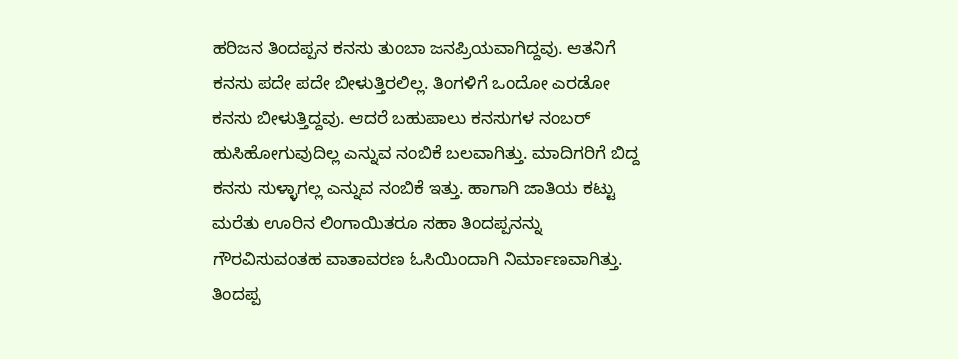ಹರಿಜನ ತಿಂದಪ್ಪನ ಕನಸು ತುಂಬಾ ಜನಪ್ರಿಯವಾಗಿದ್ದವು. ಆತನಿಗೆ ಕನಸು ಪದೇ ಪದೇ ಬೀಳುತ್ತಿರಲಿಲ್ಲ. ತಿಂಗಳಿಗೆ ಒಂದೋ ಎರಡೋ ಕನಸು ಬೀಳುತ್ತಿದ್ದವು. ಆದರೆ ಬಹುಪಾಲು ಕನಸುಗಳ ನಂಬರ್ ಹುಸಿಹೋಗುವುದಿಲ್ಲ ಎನ್ನುವ ನಂಬಿಕೆ ಬಲವಾಗಿತ್ತು. ಮಾದಿಗರಿಗೆ ಬಿದ್ದ ಕನಸು ಸುಳ್ಳಾಗಲ್ಲ ಎನ್ನುವ ನಂಬಿಕೆ ಇತ್ತು. ಹಾಗಾಗಿ ಜಾತಿಯ ಕಟ್ಟು ಮರೆತು ಊರಿನ ಲಿಂಗಾಯಿತರೂ ಸಹಾ ತಿಂದಪ್ಪನನ್ನು ಗೌರವಿಸುವಂತಹ ವಾತಾವರಣ ಓಸಿಯಿಂದಾಗಿ ನಿರ್ಮಾಣವಾಗಿತ್ತು. ತಿಂದಪ್ಪ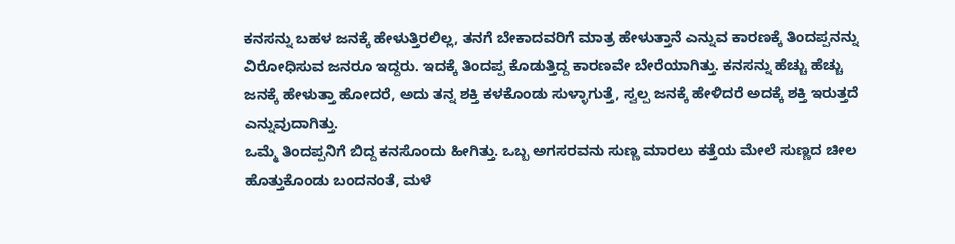ಕನಸನ್ನು ಬಹಳ ಜನಕ್ಕೆ ಹೇಳುತ್ತಿರಲಿಲ್ಲ, ತನಗೆ ಬೇಕಾದವರಿಗೆ ಮಾತ್ರ ಹೇಳುತ್ತಾನೆ ಎನ್ನುವ ಕಾರಣಕ್ಕೆ ತಿಂದಪ್ಪನನ್ನು ವಿರೋಧಿಸುವ ಜನರೂ ಇದ್ದರು. ಇದಕ್ಕೆ ತಿಂದಪ್ಪ ಕೊಡುತ್ತಿದ್ದ ಕಾರಣವೇ ಬೇರೆಯಾಗಿತ್ತು. ಕನಸನ್ನು ಹೆಚ್ಚು ಹೆಚ್ಚು ಜನಕ್ಕೆ ಹೇಳುತ್ತಾ ಹೋದರೆ, ಅದು ತನ್ನ ಶಕ್ತಿ ಕಳಕೊಂಡು ಸುಳ್ಳಾಗುತ್ತೆ, ಸ್ವಲ್ಪ ಜನಕ್ಕೆ ಹೇಳಿದರೆ ಅದಕ್ಕೆ ಶಕ್ತಿ ಇರುತ್ತದೆ ಎನ್ನುವುದಾಗಿತ್ತು.
ಒಮ್ಮೆ ತಿಂದಪ್ಪನಿಗೆ ಬಿದ್ದ ಕನಸೊಂದು ಹೀಗಿತ್ತು. ಒಬ್ಬ ಅಗಸರವನು ಸುಣ್ಣ ಮಾರಲು ಕತ್ತೆಯ ಮೇಲೆ ಸುಣ್ಣದ ಚೀಲ ಹೊತ್ತುಕೊಂಡು ಬಂದನಂತೆ, ಮಳೆ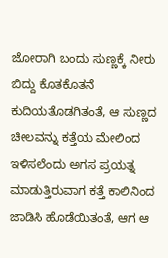ಜೋರಾಗಿ ಬಂದು ಸುಣ್ಣಕ್ಕೆ ನೀರು ಬಿದ್ದು ಕೊತಕೊತನೆ ಕುದಿಯತೊಡಗಿತಂತೆ, ಆ ಸುಣ್ಣದ ಚೀಲವನ್ನು ಕತ್ತೆಯ ಮೇಲಿಂದ ಇಳಿಸಲೆಂದು ಅಗಸ ಪ್ರಯತ್ನ ಮಾಡುತ್ತಿರುವಾಗ ಕತ್ತೆ ಕಾಲಿನಿಂದ ಜಾಡಿಸಿ ಹೊಡೆಯಿತಂತೆ, ಆಗ ಆ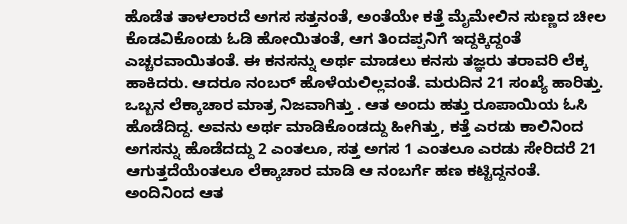ಹೊಡೆತ ತಾಳಲಾರದೆ ಅಗಸ ಸತ್ತನಂತೆ, ಅಂತೆಯೇ ಕತ್ತೆ ಮೈಮೇಲಿನ ಸುಣ್ಣದ ಚೀಲ ಕೊಡವಿಕೊಂಡು ಓಡಿ ಹೋಯಿತಂತೆ, ಆಗ ತಿಂದಪ್ಪನಿಗೆ ಇದ್ದಕ್ಕಿದ್ದಂತೆ ಎಚ್ಚರವಾಯಿತಂತೆ. ಈ ಕನಸನ್ನು ಅರ್ಥ ಮಾಡಲು ಕನಸು ತಜ್ಞರು ತರಾವರಿ ಲೆಕ್ಕ ಹಾಕಿದರು. ಆದರೂ ನಂಬರ್ ಹೊಳೆಯಲಿಲ್ಲವಂತೆ. ಮರುದಿನ 21 ಸಂಖ್ಯೆ ಹಾರಿತ್ತು. ಒಬ್ಬನ ಲೆಕ್ಕಾಚಾರ ಮಾತ್ರ ನಿಜವಾಗಿತ್ತು . ಆತ ಅಂದು ಹತ್ತು ರೂಪಾಯಿಯ ಓಸಿ ಹೊಡೆದಿದ್ದ. ಅವನು ಅರ್ಥ ಮಾಡಿಕೊಂಡದ್ದು ಹೀಗಿತ್ತು, ಕತ್ತೆ ಎರಡು ಕಾಲಿನಿಂದ ಅಗಸನ್ನು ಹೊಡೆದದ್ದು 2 ಎಂತಲೂ, ಸತ್ತ ಅಗಸ 1 ಎಂತಲೂ ಎರಡು ಸೇರಿದರೆ 21 ಆಗುತ್ತದೆಯೆಂತಲೂ ಲೆಕ್ಕಾಚಾರ ಮಾಡಿ ಆ ನಂಬರ್ಗೆ ಹಣ ಕಟ್ಟಿದ್ದನಂತೆ. ಅಂದಿನಿಂದ ಆತ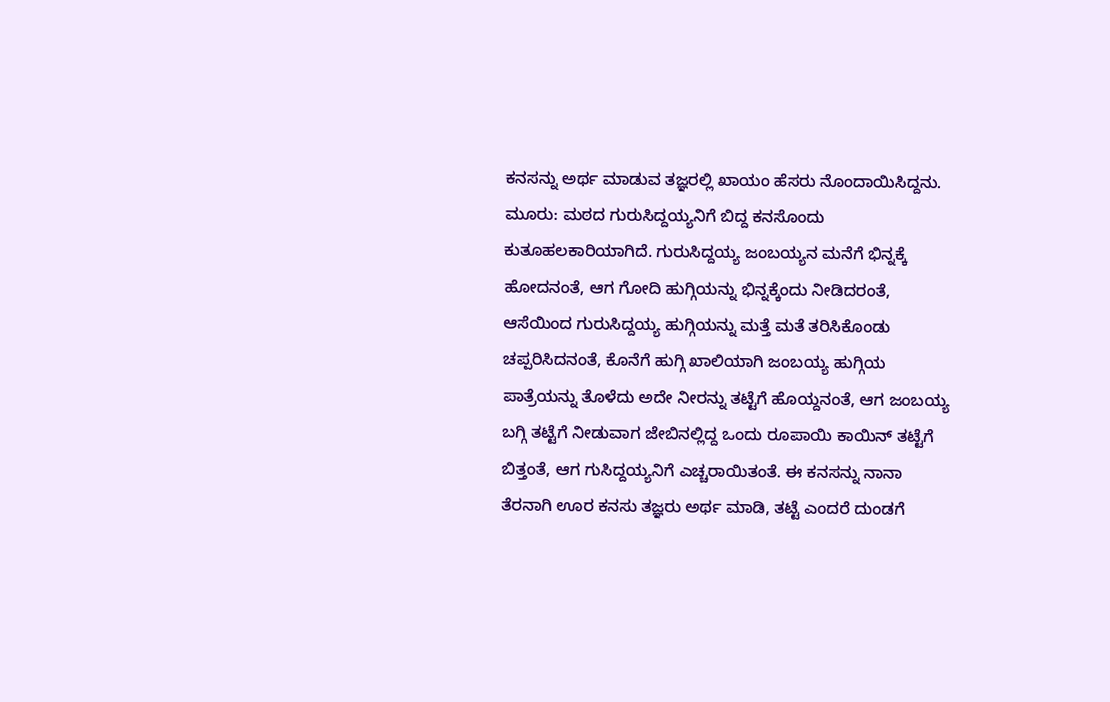ಕನಸನ್ನು ಅರ್ಥ ಮಾಡುವ ತಜ್ಞರಲ್ಲಿ ಖಾಯಂ ಹೆಸರು ನೊಂದಾಯಿಸಿದ್ದನು.
ಮೂರು: ಮಠದ ಗುರುಸಿದ್ದಯ್ಯನಿಗೆ ಬಿದ್ದ ಕನಸೊಂದು ಕುತೂಹಲಕಾರಿಯಾಗಿದೆ. ಗುರುಸಿದ್ದಯ್ಯ ಜಂಬಯ್ಯನ ಮನೆಗೆ ಭಿನ್ನಕ್ಕೆ ಹೋದನಂತೆ, ಆಗ ಗೋದಿ ಹುಗ್ಗಿಯನ್ನು ಭಿನ್ನಕ್ಕೆಂದು ನೀಡಿದರಂತೆ, ಆಸೆಯಿಂದ ಗುರುಸಿದ್ದಯ್ಯ ಹುಗ್ಗಿಯನ್ನು ಮತ್ತೆ ಮತೆ ತರಿಸಿಕೊಂಡು ಚಪ್ಪರಿಸಿದನಂತೆ, ಕೊನೆಗೆ ಹುಗ್ಗಿ ಖಾಲಿಯಾಗಿ ಜಂಬಯ್ಯ ಹುಗ್ಗಿಯ ಪಾತ್ರೆಯನ್ನು ತೊಳೆದು ಅದೇ ನೀರನ್ನು ತಟ್ಟೆಗೆ ಹೊಯ್ದನಂತೆ, ಆಗ ಜಂಬಯ್ಯ ಬಗ್ಗಿ ತಟ್ಟೆಗೆ ನೀಡುವಾಗ ಜೇಬಿನಲ್ಲಿದ್ದ ಒಂದು ರೂಪಾಯಿ ಕಾಯಿನ್ ತಟ್ಟೆಗೆ ಬಿತ್ತಂತೆ, ಆಗ ಗುಸಿದ್ದಯ್ಯನಿಗೆ ಎಚ್ಚರಾಯಿತಂತೆ. ಈ ಕನಸನ್ನು ನಾನಾ ತೆರನಾಗಿ ಊರ ಕನಸು ತಜ್ಞರು ಅರ್ಥ ಮಾಡಿ, ತಟ್ಟೆ ಎಂದರೆ ದುಂಡಗೆ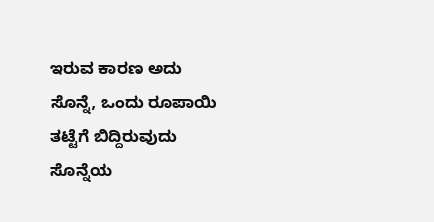ಇರುವ ಕಾರಣ ಅದು ಸೊನ್ನೆ, ಒಂದು ರೂಪಾಯಿ ತಟ್ಟೆಗೆ ಬಿದ್ದಿರುವುದು ಸೊನ್ನೆಯ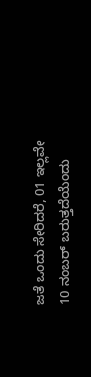ಜತೆ ಒಂದು ಸೇರಿದರೆ, 01 ಇಲ್ಲವೇ 10 ನಂಬರ್ ಬರುತ್ತದೆಯೆಂದು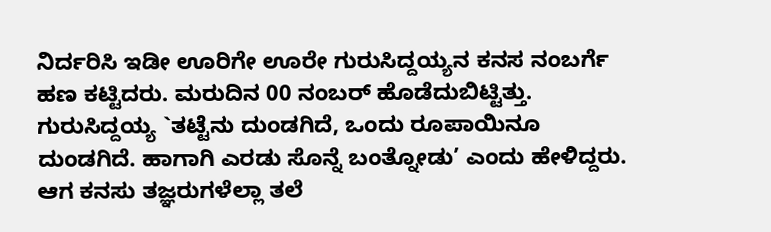ನಿರ್ದರಿಸಿ ಇಡೀ ಊರಿಗೇ ಊರೇ ಗುರುಸಿದ್ದಯ್ಯನ ಕನಸ ನಂಬರ್ಗೆ ಹಣ ಕಟ್ಟಿದರು. ಮರುದಿನ 00 ನಂಬರ್ ಹೊಡೆದುಬಿಟ್ಟಿತ್ತು. ಗುರುಸಿದ್ದಯ್ಯ `ತಟ್ಟೆನು ದುಂಡಗಿದೆ, ಒಂದು ರೂಪಾಯಿನೂ ದುಂಡಗಿದೆ. ಹಾಗಾಗಿ ಎರಡು ಸೊನ್ನೆ ಬಂತ್ನೋಡು’ ಎಂದು ಹೇಳಿದ್ದರು. ಆಗ ಕನಸು ತಜ್ಞರುಗಳೆಲ್ಲಾ ತಲೆ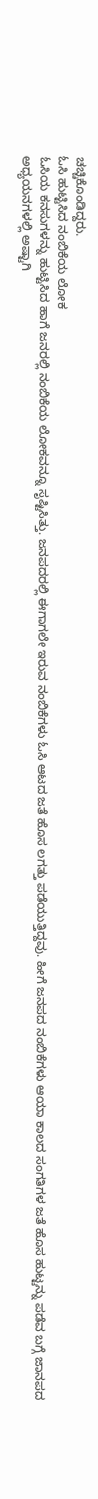ಚಚ್ಚಿಕೊಂಡಿದ್ದರು.
ಓಸಿ ಹುಟ್ಟಿಸಿದ ನಂಬಿಕೆಯ ಲೋಕ
ಓಸಿಯ ಕನಸುಗಳನ್ನು ಹುಟ್ಟಿಸಿದ ಹಾಗೆ ಜನರಲ್ಲಿ ನಂಬಿಕೆಯ ಲೋಕವನ್ನೂ ಸೃಷ್ಟಿಸಿತ್ತು. ಜನಪದರಲ್ಲಿ ಈಗಾಗಲೇ ಇರುವ ನಂಬಿಕೆಗಳು ಓಸಿ ಆಟದ ಜತೆ ಹೊಸ ಲಗತ್ತು ಪಡೆಯುತ್ತಿದ್ದವು. ಹೀಗೆ ಜನಪದ ನಂಬಿಕೆಗಳು ಆಯಾ ಕಾಲದ ಸಂಗತಿಗಳ ಜತೆ ಹೊಸ ಹುಟ್ಟನ್ನು ಪಡೆವ ಬಗ್ಗೆ ಜಾನಪದ ಅಧ್ಯಯನಗಳಲ್ಲಿ ಅಷ್ಟಾಗಿ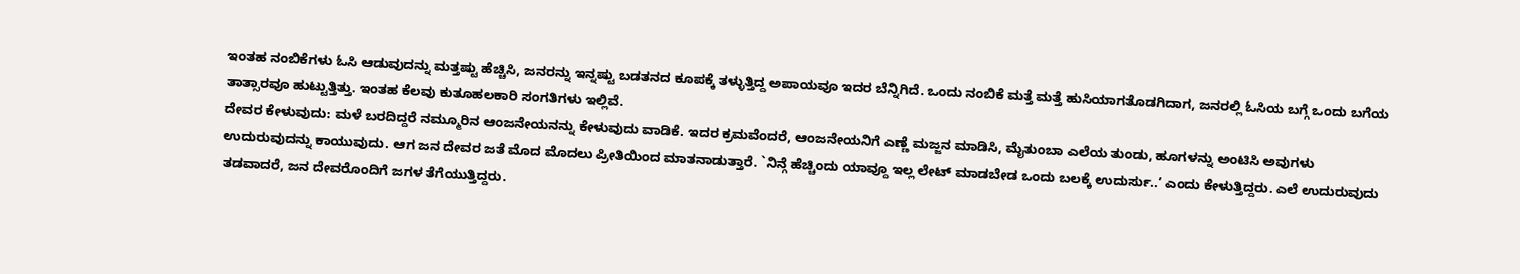ಇಂತಹ ನಂಬಿಕೆಗಳು ಓಸಿ ಆಡುವುದನ್ನು ಮತ್ತಷ್ಟು ಹೆಚ್ಚಿಸಿ, ಜನರನ್ನು ಇನ್ನಷ್ಟು ಬಡತನದ ಕೂಪಕ್ಕೆ ತಳ್ಳುತ್ತಿದ್ದ ಅಪಾಯವೂ ಇದರ ಬೆನ್ನಿಗಿದೆ. ಒಂದು ನಂಬಿಕೆ ಮತ್ತೆ ಮತ್ತೆ ಹುಸಿಯಾಗತೊಡಗಿದಾಗ, ಜನರಲ್ಲಿ ಓಸಿಯ ಬಗ್ಗೆ ಒಂದು ಬಗೆಯ ತಾತ್ಸಾರವೂ ಹುಟ್ಟುತ್ತಿತ್ತು. ಇಂತಹ ಕೆಲವು ಕುತೂಹಲಕಾರಿ ಸಂಗತಿಗಳು ಇಲ್ಲಿವೆ.
ದೇವರ ಕೇಳುವುದು: ಮಳೆ ಬರದಿದ್ದರೆ ನಮ್ಮೂರಿನ ಆಂಜನೇಯನನ್ನು ಕೇಳುವುದು ವಾಡಿಕೆ. ಇದರ ಕ್ರಮವೆಂದರೆ, ಆಂಜನೇಯನಿಗೆ ಎಣ್ಣೆ ಮಜ್ಜನ ಮಾಡಿಸಿ, ಮೈತುಂಬಾ ಎಲೆಯ ತುಂಡು, ಹೂಗಳನ್ನು ಅಂಟಿಸಿ ಅವುಗಳು ಉದುರುವುದನ್ನು ಕಾಯುವುದು. ಆಗ ಜನ ದೇವರ ಜತೆ ಮೊದ ಮೊದಲು ಪ್ರೀತಿಯಿಂದ ಮಾತನಾಡುತ್ತಾರೆ. `ನಿನ್ಗೆ ಹೆಚ್ಚಿಂದು ಯಾವ್ದೂ ಇಲ್ಲ ಲೇಟ್ ಮಾಡಬೇಡ ಒಂದು ಬಲಕ್ಕೆ ಉದುರ್ಸು..’ ಎಂದು ಕೇಳುತ್ತಿದ್ದರು. ಎಲೆ ಉದುರುವುದು ತಡವಾದರೆ, ಜನ ದೇವರೊಂದಿಗೆ ಜಗಳ ತೆಗೆಯುತ್ತಿದ್ದರು.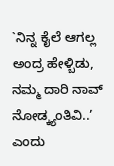`ನಿನ್ನ ಕೈಲೆ ಆಗಲ್ಲ ಅಂದ್ರ ಹೇಳ್ಬಿಡು, ನಮ್ಮ ದಾರಿ ನಾವ್ ನೋಡ್ಕ್ಯಂತಿವಿ..’ ಎಂದು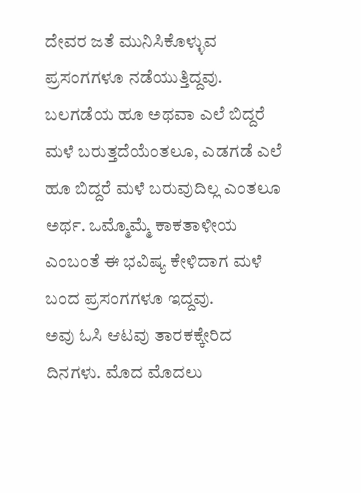ದೇವರ ಜತೆ ಮುನಿಸಿಕೊಳ್ಳುವ ಪ್ರಸಂಗಗಳೂ ನಡೆಯುತ್ತಿದ್ದವು. ಬಲಗಡೆಯ ಹೂ ಅಥವಾ ಎಲೆ ಬಿದ್ದರೆ ಮಳೆ ಬರುತ್ತದೆಯೆಂತಲೂ, ಎಡಗಡೆ ಎಲೆ ಹೂ ಬಿದ್ದರೆ ಮಳೆ ಬರುವುದಿಲ್ಲ ಎಂತಲೂ ಅರ್ಥ. ಒಮ್ಮೊಮ್ಮೆ ಕಾಕತಾಳೀಯ ಎಂಬಂತೆ ಈ ಭವಿಷ್ಯ ಕೇಳಿದಾಗ ಮಳೆ ಬಂದ ಪ್ರಸಂಗಗಳೂ ಇದ್ದವು.
ಅವು ಓಸಿ ಆಟವು ತಾರಕಕ್ಕೇರಿದ ದಿನಗಳು. ಮೊದ ಮೊದಲು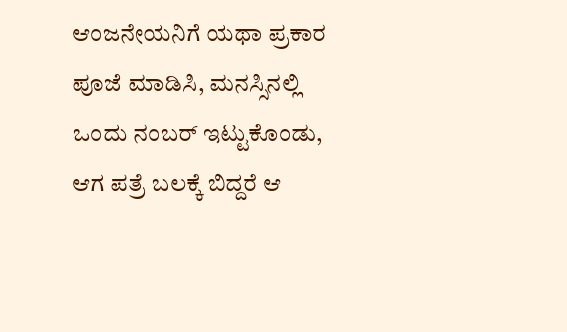ಆಂಜನೇಯನಿಗೆ ಯಥಾ ಪ್ರಕಾರ ಪೂಜೆ ಮಾಡಿಸಿ, ಮನಸ್ಸಿನಲ್ಲಿ ಒಂದು ನಂಬರ್ ಇಟ್ಟುಕೊಂಡು, ಆಗ ಪತ್ರೆ ಬಲಕ್ಕೆ ಬಿದ್ದರೆ ಆ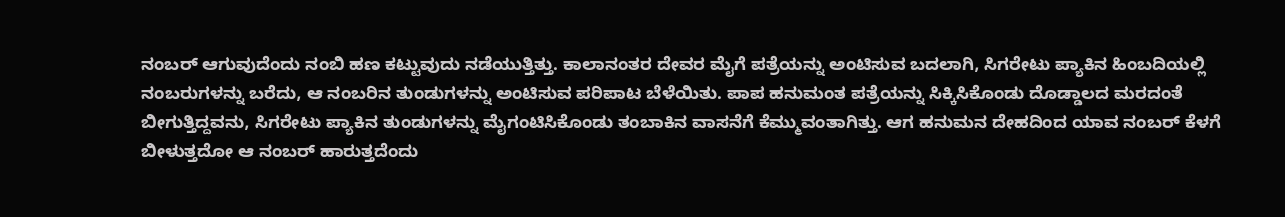ನಂಬರ್ ಆಗುವುದೆಂದು ನಂಬಿ ಹಣ ಕಟ್ಟುವುದು ನಡೆಯುತ್ತಿತ್ತು. ಕಾಲಾನಂತರ ದೇವರ ಮೈಗೆ ಪತ್ರೆಯನ್ನು ಅಂಟಿಸುವ ಬದಲಾಗಿ, ಸಿಗರೇಟು ಪ್ಯಾಕಿನ ಹಿಂಬದಿಯಲ್ಲಿ ನಂಬರುಗಳನ್ನು ಬರೆದು, ಆ ನಂಬರಿನ ತುಂಡುಗಳನ್ನು ಅಂಟಿಸುವ ಪರಿಪಾಟ ಬೆಳೆಯಿತು. ಪಾಪ ಹನುಮಂತ ಪತ್ರೆಯನ್ನು ಸಿಕ್ಕಿಸಿಕೊಂಡು ದೊಡ್ಡಾಲದ ಮರದಂತೆ ಬೀಗುತ್ತಿದ್ದವನು, ಸಿಗರೇಟು ಪ್ಯಾಕಿನ ತುಂಡುಗಳನ್ನು ಮೈಗಂಟಿಸಿಕೊಂಡು ತಂಬಾಕಿನ ವಾಸನೆಗೆ ಕೆಮ್ಮುವಂತಾಗಿತ್ತು. ಆಗ ಹನುಮನ ದೇಹದಿಂದ ಯಾವ ನಂಬರ್ ಕೆಳಗೆ ಬೀಳುತ್ತದೋ ಆ ನಂಬರ್ ಹಾರುತ್ತದೆಂದು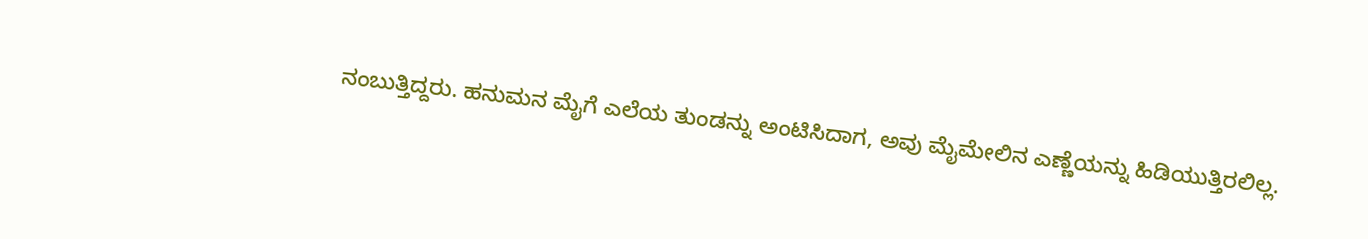ನಂಬುತ್ತಿದ್ದರು. ಹನುಮನ ಮೈಗೆ ಎಲೆಯ ತುಂಡನ್ನು ಅಂಟಿಸಿದಾಗ, ಅವು ಮೈಮೇಲಿನ ಎಣ್ಣೆಯನ್ನು ಹಿಡಿಯುತ್ತಿರಲಿಲ್ಲ.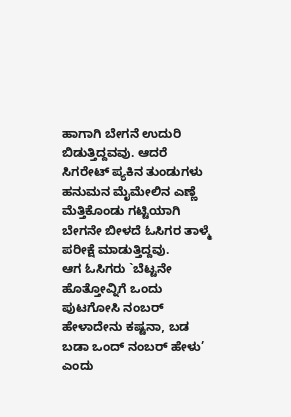ಹಾಗಾಗಿ ಬೇಗನೆ ಉದುರಿ ಬಿಡುತ್ತಿದ್ದವವು. ಆದರೆ ಸಿಗರೇಟ್ ಪ್ಯಕಿನ ತುಂಡುಗಳು ಹನುಮನ ಮೈಮೇಲಿನ ಎಣ್ಣೆ ಮೆತ್ತಿಕೊಂಡು ಗಟ್ಟಿಯಾಗಿ ಬೇಗನೇ ಬೀಳದೆ ಓಸಿಗರ ತಾಳ್ಮೆ ಪರೀಕ್ಷೆ ಮಾಡುತ್ತಿದ್ದವು.
ಆಗ ಓಸಿಗರು `ಬೆಟ್ಟನೇ ಹೊತ್ತೋವ್ನಿಗೆ ಒಂದು ಪುಟಗೋಸಿ ನಂಬರ್ ಹೇಳಾದೇನು ಕಷ್ಟನಾ, ಬಡ ಬಡಾ ಒಂದ್ ನಂಬರ್ ಹೇಳು’ ಎಂದು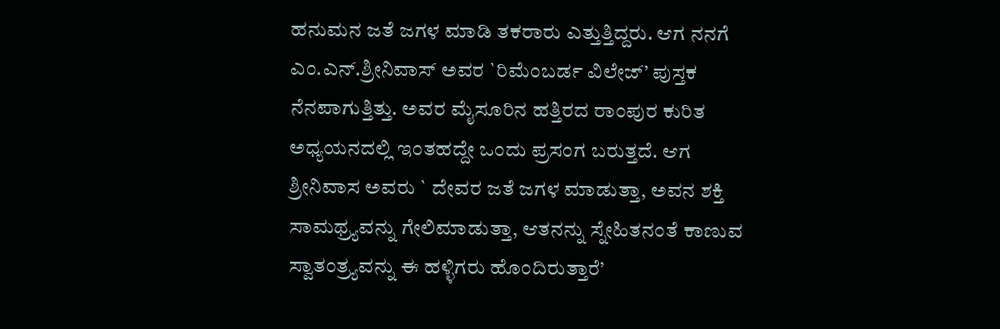ಹನುಮನ ಜತೆ ಜಗಳ ಮಾಡಿ ತಕರಾರು ಎತ್ತುತ್ತಿದ್ದರು. ಆಗ ನನಗೆ ಎಂ.ಎನ್.ಶ್ರೀನಿವಾಸ್ ಅವರ `ರಿಮೆಂಬರ್ಡ ವಿಲೇಜ್’ ಪುಸ್ತಕ ನೆನಪಾಗುತ್ತಿತ್ತು. ಅವರ ಮೈಸೂರಿನ ಹತ್ತಿರದ ರಾಂಪುರ ಕುರಿತ ಅಧ್ಯಯನದಲ್ಲಿ ಇಂತಹದ್ದೇ ಒಂದು ಪ್ರಸಂಗ ಬರುತ್ತದೆ. ಆಗ ಶ್ರೀನಿವಾಸ ಅವರು ` ದೇವರ ಜತೆ ಜಗಳ ಮಾಡುತ್ತಾ, ಅವನ ಶಕ್ತಿ ಸಾಮಥ್ರ್ಯವನ್ನು ಗೇಲಿಮಾಡುತ್ತಾ, ಆತನನ್ನು ಸ್ನೇಹಿತನಂತೆ ಕಾಣುವ ಸ್ವಾತಂತ್ರ್ಯವನ್ನು ಈ ಹಳ್ಳಿಗರು ಹೊಂದಿರುತ್ತಾರೆ’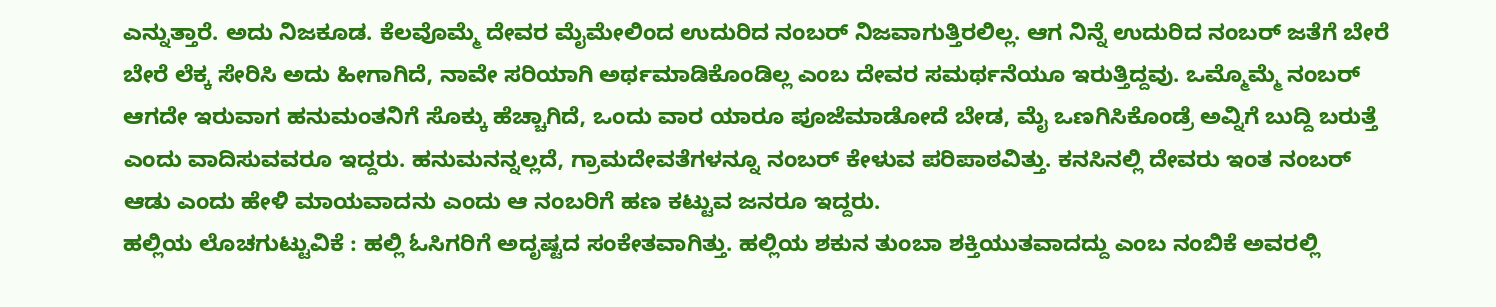ಎನ್ನುತ್ತಾರೆ. ಅದು ನಿಜಕೂಡ. ಕೆಲವೊಮ್ಮೆ ದೇವರ ಮೈಮೇಲಿಂದ ಉದುರಿದ ನಂಬರ್ ನಿಜವಾಗುತ್ತಿರಲಿಲ್ಲ. ಆಗ ನಿನ್ನೆ ಉದುರಿದ ನಂಬರ್ ಜತೆಗೆ ಬೇರೆ ಬೇರೆ ಲೆಕ್ಕ ಸೇರಿಸಿ ಅದು ಹೀಗಾಗಿದೆ, ನಾವೇ ಸರಿಯಾಗಿ ಅರ್ಥಮಾಡಿಕೊಂಡಿಲ್ಲ ಎಂಬ ದೇವರ ಸಮರ್ಥನೆಯೂ ಇರುತ್ತಿದ್ದವು. ಒಮ್ಮೊಮ್ಮೆ ನಂಬರ್ ಆಗದೇ ಇರುವಾಗ ಹನುಮಂತನಿಗೆ ಸೊಕ್ಕು ಹೆಚ್ಚಾಗಿದೆ, ಒಂದು ವಾರ ಯಾರೂ ಪೂಜೆಮಾಡೋದೆ ಬೇಡ, ಮೈ ಒಣಗಿಸಿಕೊಂಡ್ರೆ ಅವ್ನಿಗೆ ಬುದ್ದಿ ಬರುತ್ತೆ ಎಂದು ವಾದಿಸುವವರೂ ಇದ್ದರು. ಹನುಮನನ್ನಲ್ಲದೆ, ಗ್ರಾಮದೇವತೆಗಳನ್ನೂ ನಂಬರ್ ಕೇಳುವ ಪರಿಪಾಠವಿತ್ತು. ಕನಸಿನಲ್ಲಿ ದೇವರು ಇಂತ ನಂಬರ್ ಆಡು ಎಂದು ಹೇಳಿ ಮಾಯವಾದನು ಎಂದು ಆ ನಂಬರಿಗೆ ಹಣ ಕಟ್ಟುವ ಜನರೂ ಇದ್ದರು.
ಹಲ್ಲಿಯ ಲೊಚಗುಟ್ಟುವಿಕೆ : ಹಲ್ಲಿ ಓಸಿಗರಿಗೆ ಅದೃಷ್ಟದ ಸಂಕೇತವಾಗಿತ್ತು. ಹಲ್ಲಿಯ ಶಕುನ ತುಂಬಾ ಶಕ್ತಿಯುತವಾದದ್ದು ಎಂಬ ನಂಬಿಕೆ ಅವರಲ್ಲಿ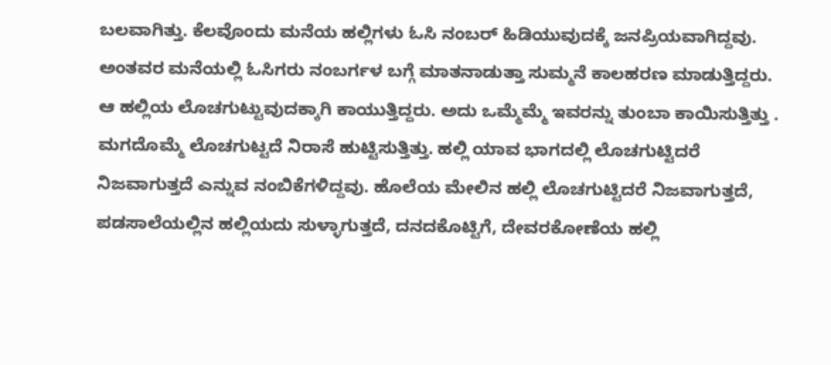ಬಲವಾಗಿತ್ತು. ಕೆಲವೊಂದು ಮನೆಯ ಹಲ್ಲಿಗಳು ಓಸಿ ನಂಬರ್ ಹಿಡಿಯುವುದಕ್ಕೆ ಜನಪ್ರಿಯವಾಗಿದ್ದವು. ಅಂತವರ ಮನೆಯಲ್ಲಿ ಓಸಿಗರು ನಂಬರ್ಗಳ ಬಗ್ಗೆ ಮಾತನಾಡುತ್ತಾ ಸುಮ್ಮನೆ ಕಾಲಹರಣ ಮಾಡುತ್ತಿದ್ದರು. ಆ ಹಲ್ಲಿಯ ಲೊಚಗುಟ್ಟುವುದಕ್ಕಾಗಿ ಕಾಯುತ್ತಿದ್ದರು. ಅದು ಒಮ್ಮೆಮ್ಮೆ ಇವರನ್ನು ತುಂಬಾ ಕಾಯಿಸುತ್ತಿತ್ತು . ಮಗದೊಮ್ಮೆ ಲೊಚಗುಟ್ಟದೆ ನಿರಾಸೆ ಹುಟ್ಟಿಸುತ್ತಿತ್ತು. ಹಲ್ಲಿ ಯಾವ ಭಾಗದಲ್ಲಿ ಲೊಚಗುಟ್ಟಿದರೆ ನಿಜವಾಗುತ್ತದೆ ಎನ್ನುವ ನಂಬಿಕೆಗಳಿದ್ದವು. ಹೊಲೆಯ ಮೇಲಿನ ಹಲ್ಲಿ ಲೊಚಗುಟ್ಟಿದರೆ ನಿಜವಾಗುತ್ತದೆ, ಪಡಸಾಲೆಯಲ್ಲಿನ ಹಲ್ಲಿಯದು ಸುಳ್ಳಾಗುತ್ತದೆ, ದನದಕೊಟ್ಟಿಗೆ, ದೇವರಕೋಣೆಯ ಹಲ್ಲಿ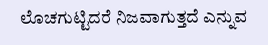ಲೊಚಗುಟ್ಟಿದರೆ ನಿಜವಾಗುತ್ತದೆ ಎನ್ನುವ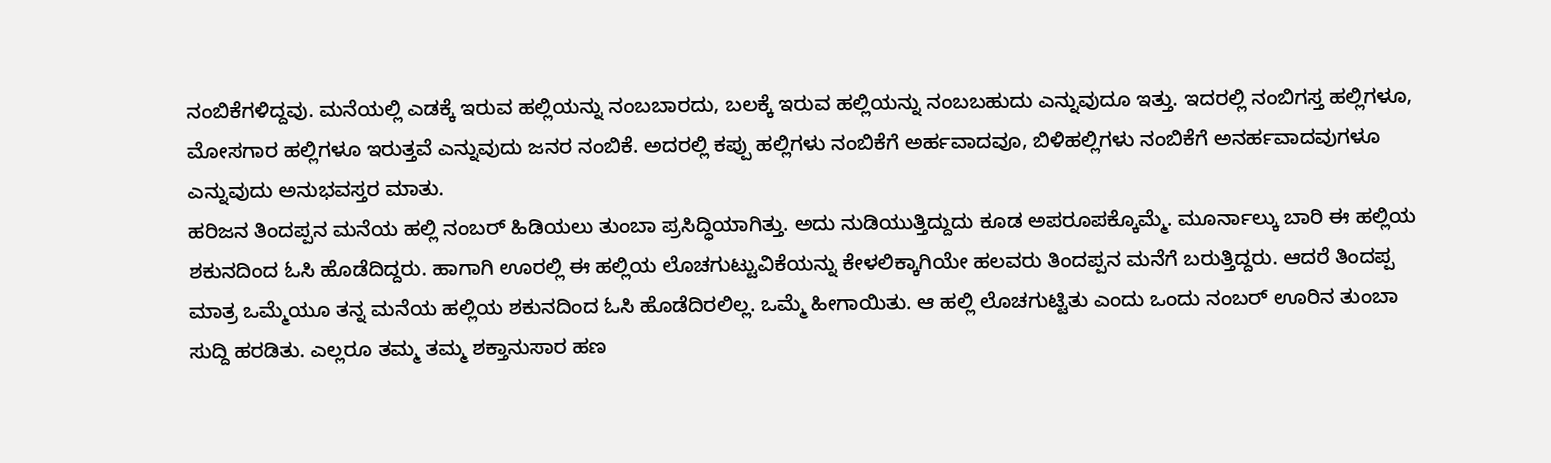ನಂಬಿಕೆಗಳಿದ್ದವು. ಮನೆಯಲ್ಲಿ ಎಡಕ್ಕೆ ಇರುವ ಹಲ್ಲಿಯನ್ನು ನಂಬಬಾರದು, ಬಲಕ್ಕೆ ಇರುವ ಹಲ್ಲಿಯನ್ನು ನಂಬಬಹುದು ಎನ್ನುವುದೂ ಇತ್ತು. ಇದರಲ್ಲಿ ನಂಬಿಗಸ್ತ ಹಲ್ಲಿಗಳೂ, ಮೋಸಗಾರ ಹಲ್ಲಿಗಳೂ ಇರುತ್ತವೆ ಎನ್ನುವುದು ಜನರ ನಂಬಿಕೆ. ಅದರಲ್ಲಿ ಕಪ್ಪು ಹಲ್ಲಿಗಳು ನಂಬಿಕೆಗೆ ಅರ್ಹವಾದವೂ, ಬಿಳಿಹಲ್ಲಿಗಳು ನಂಬಿಕೆಗೆ ಅನರ್ಹವಾದವುಗಳೂ ಎನ್ನುವುದು ಅನುಭವಸ್ತರ ಮಾತು.
ಹರಿಜನ ತಿಂದಪ್ಪನ ಮನೆಯ ಹಲ್ಲಿ ನಂಬರ್ ಹಿಡಿಯಲು ತುಂಬಾ ಪ್ರಸಿದ್ಧಿಯಾಗಿತ್ತು. ಅದು ನುಡಿಯುತ್ತಿದ್ದುದು ಕೂಡ ಅಪರೂಪಕ್ಕೊಮ್ಮೆ. ಮೂರ್ನಾಲ್ಕು ಬಾರಿ ಈ ಹಲ್ಲಿಯ ಶಕುನದಿಂದ ಓಸಿ ಹೊಡೆದಿದ್ದರು. ಹಾಗಾಗಿ ಊರಲ್ಲಿ ಈ ಹಲ್ಲಿಯ ಲೊಚಗುಟ್ಟುವಿಕೆಯನ್ನು ಕೇಳಲಿಕ್ಕಾಗಿಯೇ ಹಲವರು ತಿಂದಪ್ಪನ ಮನೆಗೆ ಬರುತ್ತಿದ್ದರು. ಆದರೆ ತಿಂದಪ್ಪ ಮಾತ್ರ ಒಮ್ಮೆಯೂ ತನ್ನ ಮನೆಯ ಹಲ್ಲಿಯ ಶಕುನದಿಂದ ಓಸಿ ಹೊಡೆದಿರಲಿಲ್ಲ. ಒಮ್ಮೆ ಹೀಗಾಯಿತು. ಆ ಹಲ್ಲಿ ಲೊಚಗುಟ್ಟಿತು ಎಂದು ಒಂದು ನಂಬರ್ ಊರಿನ ತುಂಬಾ ಸುದ್ದಿ ಹರಡಿತು. ಎಲ್ಲರೂ ತಮ್ಮ ತಮ್ಮ ಶಕ್ತಾನುಸಾರ ಹಣ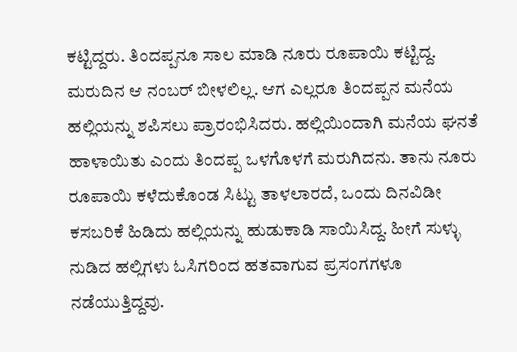ಕಟ್ಟಿದ್ದರು. ತಿಂದಪ್ಪನೂ ಸಾಲ ಮಾಡಿ ನೂರು ರೂಪಾಯಿ ಕಟ್ಟಿದ್ದ. ಮರುದಿನ ಆ ನಂಬರ್ ಬೀಳಲಿಲ್ಲ. ಆಗ ಎಲ್ಲರೂ ತಿಂದಪ್ಪನ ಮನೆಯ ಹಲ್ಲಿಯನ್ನು ಶಪಿಸಲು ಪ್ರಾರಂಭಿಸಿದರು. ಹಲ್ಲಿಯಿಂದಾಗಿ ಮನೆಯ ಘನತೆ ಹಾಳಾಯಿತು ಎಂದು ತಿಂದಪ್ಪ ಒಳಗೊಳಗೆ ಮರುಗಿದನು. ತಾನು ನೂರು ರೂಪಾಯಿ ಕಳೆದುಕೊಂಡ ಸಿಟ್ಟು ತಾಳಲಾರದೆ, ಒಂದು ದಿನವಿಡೀ ಕಸಬರಿಕೆ ಹಿಡಿದು ಹಲ್ಲಿಯನ್ನು ಹುಡುಕಾಡಿ ಸಾಯಿಸಿದ್ದ. ಹೀಗೆ ಸುಳ್ಳು ನುಡಿದ ಹಲ್ಲಿಗಳು ಓಸಿಗರಿಂದ ಹತವಾಗುವ ಪ್ರಸಂಗಗಳೂ ನಡೆಯುತ್ತಿದ್ದವು.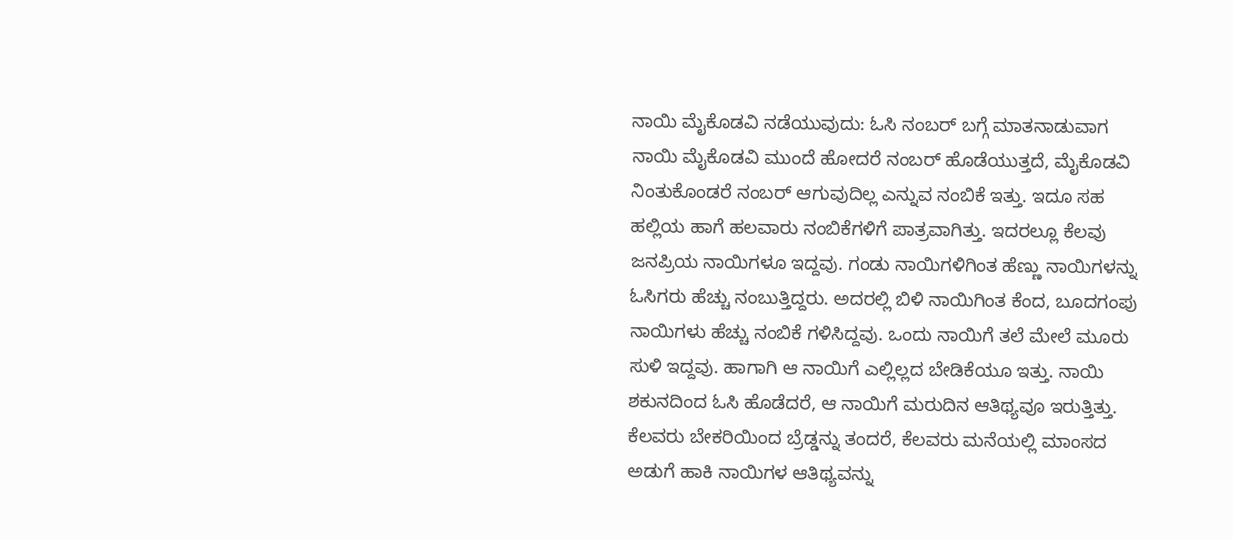ನಾಯಿ ಮೈಕೊಡವಿ ನಡೆಯುವುದು: ಓಸಿ ನಂಬರ್ ಬಗ್ಗೆ ಮಾತನಾಡುವಾಗ ನಾಯಿ ಮೈಕೊಡವಿ ಮುಂದೆ ಹೋದರೆ ನಂಬರ್ ಹೊಡೆಯುತ್ತದೆ, ಮೈಕೊಡವಿ ನಿಂತುಕೊಂಡರೆ ನಂಬರ್ ಆಗುವುದಿಲ್ಲ ಎನ್ನುವ ನಂಬಿಕೆ ಇತ್ತು. ಇದೂ ಸಹ ಹಲ್ಲಿಯ ಹಾಗೆ ಹಲವಾರು ನಂಬಿಕೆಗಳಿಗೆ ಪಾತ್ರವಾಗಿತ್ತು. ಇದರಲ್ಲೂ ಕೆಲವು ಜನಪ್ರಿಯ ನಾಯಿಗಳೂ ಇದ್ದವು. ಗಂಡು ನಾಯಿಗಳಿಗಿಂತ ಹೆಣ್ಣು ನಾಯಿಗಳನ್ನು ಓಸಿಗರು ಹೆಚ್ಚು ನಂಬುತ್ತಿದ್ದರು. ಅದರಲ್ಲಿ ಬಿಳಿ ನಾಯಿಗಿಂತ ಕೆಂದ, ಬೂದಗಂಪು ನಾಯಿಗಳು ಹೆಚ್ಚು ನಂಬಿಕೆ ಗಳಿಸಿದ್ದವು. ಒಂದು ನಾಯಿಗೆ ತಲೆ ಮೇಲೆ ಮೂರು ಸುಳಿ ಇದ್ದವು. ಹಾಗಾಗಿ ಆ ನಾಯಿಗೆ ಎಲ್ಲಿಲ್ಲದ ಬೇಡಿಕೆಯೂ ಇತ್ತು. ನಾಯಿ ಶಕುನದಿಂದ ಓಸಿ ಹೊಡೆದರೆ, ಆ ನಾಯಿಗೆ ಮರುದಿನ ಆತಿಥ್ಯವೂ ಇರುತ್ತಿತ್ತು. ಕೆಲವರು ಬೇಕರಿಯಿಂದ ಬ್ರೆಡ್ಡನ್ನು ತಂದರೆ, ಕೆಲವರು ಮನೆಯಲ್ಲಿ ಮಾಂಸದ ಅಡುಗೆ ಹಾಕಿ ನಾಯಿಗಳ ಆತಿಥ್ಯವನ್ನು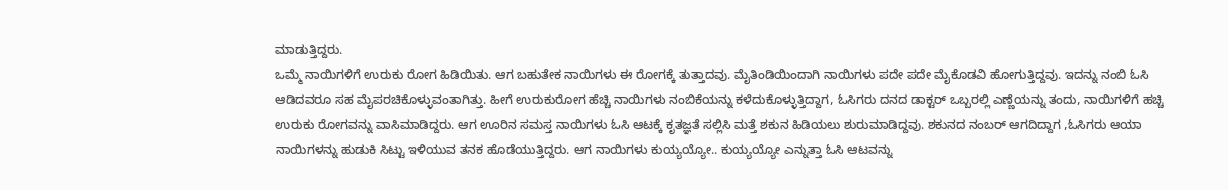ಮಾಡುತ್ತಿದ್ದರು.
ಒಮ್ಮೆ ನಾಯಿಗಳಿಗೆ ಉರುಕು ರೋಗ ಹಿಡಿಯಿತು. ಆಗ ಬಹುತೇಕ ನಾಯಿಗಳು ಈ ರೋಗಕ್ಕೆ ತುತ್ತಾದವು. ಮೈತಿಂಡಿಯಿಂದಾಗಿ ನಾಯಿಗಳು ಪದೇ ಪದೇ ಮೈಕೊಡವಿ ಹೋಗುತ್ತಿದ್ದವು. ಇದನ್ನು ನಂಬಿ ಓಸಿ ಆಡಿದವರೂ ಸಹ ಮೈಪರಚಿಕೊಳ್ಳುವಂತಾಗಿತ್ತು. ಹೀಗೆ ಉರುಕುರೋಗ ಹೆಚ್ಚಿ ನಾಯಿಗಳು ನಂಬಿಕೆಯನ್ನು ಕಳೆದುಕೊಳ್ಳುತ್ತಿದ್ದಾಗ, ಓಸಿಗರು ದನದ ಡಾಕ್ಟರ್ ಒಬ್ಬರಲ್ಲಿ ಎಣ್ಣೆಯನ್ನು ತಂದು, ನಾಯಿಗಳಿಗೆ ಹಚ್ಚಿ ಉರುಕು ರೋಗವನ್ನು ವಾಸಿಮಾಡಿದ್ದರು. ಆಗ ಊರಿನ ಸಮಸ್ತ ನಾಯಿಗಳು ಓಸಿ ಆಟಕ್ಕೆ ಕೃತಜ್ಞತೆ ಸಲ್ಲಿಸಿ ಮತ್ತೆ ಶಕುನ ಹಿಡಿಯಲು ಶುರುಮಾಡಿದ್ದವು. ಶಕುನದ ನಂಬರ್ ಆಗದಿದ್ದಾಗ ,ಓಸಿಗರು ಆಯಾ ನಾಯಿಗಳನ್ನು ಹುಡುಕಿ ಸಿಟ್ಟು ಇಳಿಯುವ ತನಕ ಹೊಡೆಯುತ್ತಿದ್ದರು. ಆಗ ನಾಯಿಗಳು ಕುಯ್ಯಯ್ಯೋ.. ಕುಯ್ಯಯ್ಯೋ ಎನ್ನುತ್ತಾ ಓಸಿ ಆಟವನ್ನು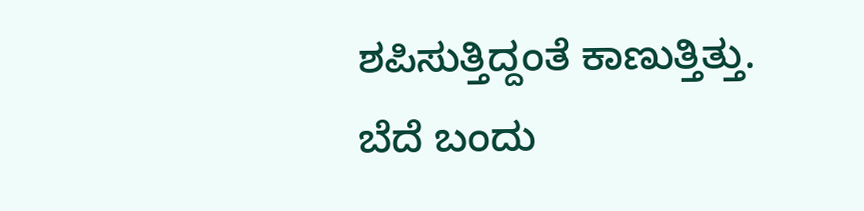ಶಪಿಸುತ್ತಿದ್ದಂತೆ ಕಾಣುತ್ತಿತ್ತು. ಬೆದೆ ಬಂದು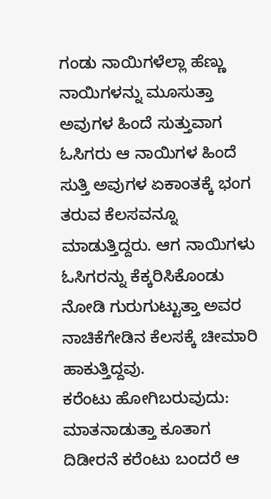ಗಂಡು ನಾಯಿಗಳೆಲ್ಲಾ ಹೆಣ್ಣು ನಾಯಿಗಳನ್ನು ಮೂಸುತ್ತಾ ಅವುಗಳ ಹಿಂದೆ ಸುತ್ತುವಾಗ ಓಸಿಗರು ಆ ನಾಯಿಗಳ ಹಿಂದೆ ಸುತ್ತಿ ಅವುಗಳ ಏಕಾಂತಕ್ಕೆ ಭಂಗ ತರುವ ಕೆಲಸವನ್ನೂ ಮಾಡುತ್ತಿದ್ದರು. ಆಗ ನಾಯಿಗಳು ಓಸಿಗರನ್ನು ಕೆಕ್ಕರಿಸಿಕೊಂಡು ನೋಡಿ ಗುರುಗುಟ್ಟುತ್ತಾ ಅವರ ನಾಚಿಕೆಗೇಡಿನ ಕೆಲಸಕ್ಕೆ ಚೀಮಾರಿ ಹಾಕುತ್ತಿದ್ದವು.
ಕರೆಂಟು ಹೋಗಿಬರುವುದು: ಮಾತನಾಡುತ್ತಾ ಕೂತಾಗ ದಿಡೀರನೆ ಕರೆಂಟು ಬಂದರೆ ಆ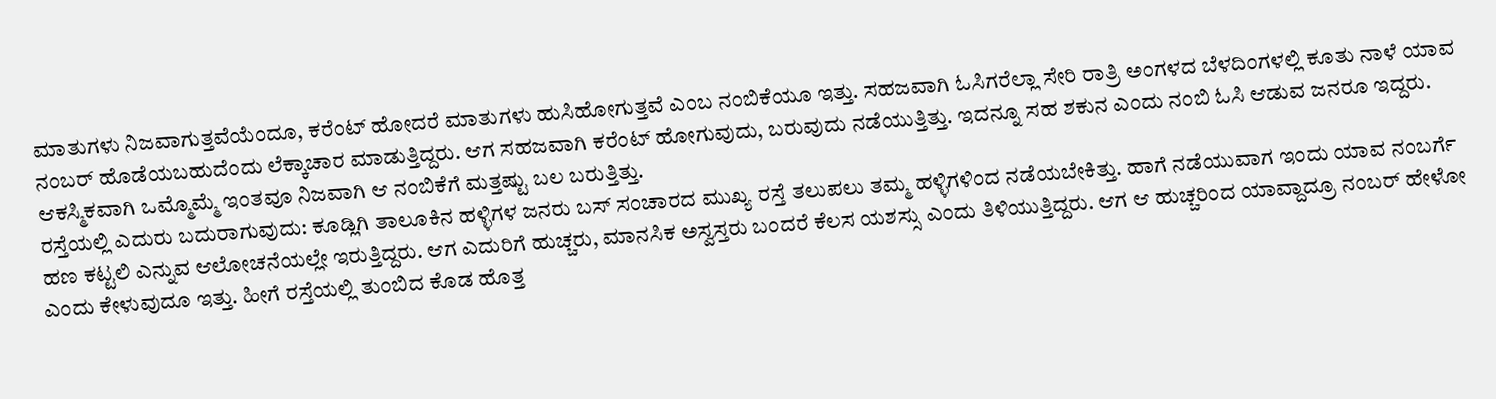ಮಾತುಗಳು ನಿಜವಾಗುತ್ತವೆಯೆಂದೂ, ಕರೆಂಟ್ ಹೋದರೆ ಮಾತುಗಳು ಹುಸಿಹೋಗುತ್ತವೆ ಎಂಬ ನಂಬಿಕೆಯೂ ಇತ್ತು. ಸಹಜವಾಗಿ ಓಸಿಗರೆಲ್ಲಾ ಸೇರಿ ರಾತ್ರಿ ಅಂಗಳದ ಬೆಳದಿಂಗಳಲ್ಲಿ ಕೂತು ನಾಳೆ ಯಾವ ನಂಬರ್ ಹೊಡೆಯಬಹುದೆಂದು ಲೆಕ್ಕಾಚಾರ ಮಾಡುತ್ತಿದ್ದರು. ಆಗ ಸಹಜವಾಗಿ ಕರೆಂಟ್ ಹೋಗುವುದು, ಬರುವುದು ನಡೆಯುತ್ತಿತ್ತು. ಇದನ್ನೂ ಸಹ ಶಕುನ ಎಂದು ನಂಬಿ ಓಸಿ ಆಡುವ ಜನರೂ ಇದ್ದರು. ಆಕಸ್ಮಿಕವಾಗಿ ಒಮ್ಮೊಮ್ಮೆ ಇಂತವೂ ನಿಜವಾಗಿ ಆ ನಂಬಿಕೆಗೆ ಮತ್ತಷ್ಟು ಬಲ ಬರುತ್ತಿತ್ತು.
ರಸ್ತೆಯಲ್ಲಿ ಎದುರು ಬದುರಾಗುವುದು: ಕೂಡ್ಲಿಗಿ ತಾಲೂಕಿನ ಹಳ್ಳಿಗಳ ಜನರು ಬಸ್ ಸಂಚಾರದ ಮುಖ್ಯ ರಸ್ತೆ ತಲುಪಲು ತಮ್ಮ ಹಳ್ಳಿಗಳಿಂದ ನಡೆಯಬೇಕಿತ್ತು. ಹಾಗೆ ನಡೆಯುವಾಗ ಇಂದು ಯಾವ ನಂಬರ್ಗೆ ಹಣ ಕಟ್ಟಲಿ ಎನ್ನುವ ಆಲೋಚನೆಯಲ್ಲೇ ಇರುತ್ತಿದ್ದರು. ಆಗ ಎದುರಿಗೆ ಹುಚ್ಚರು, ಮಾನಸಿಕ ಅಸ್ವಸ್ತರು ಬಂದರೆ ಕೆಲಸ ಯಶಸ್ಸು ಎಂದು ತಿಳಿಯುತ್ತಿದ್ದರು. ಆಗ ಆ ಹುಚ್ಚರಿಂದ ಯಾವ್ದಾದ್ರೂ ನಂಬರ್ ಹೇಳೋ ಎಂದು ಕೇಳುವುದೂ ಇತ್ತು. ಹೀಗೆ ರಸ್ತೆಯಲ್ಲಿ ತುಂಬಿದ ಕೊಡ ಹೊತ್ತ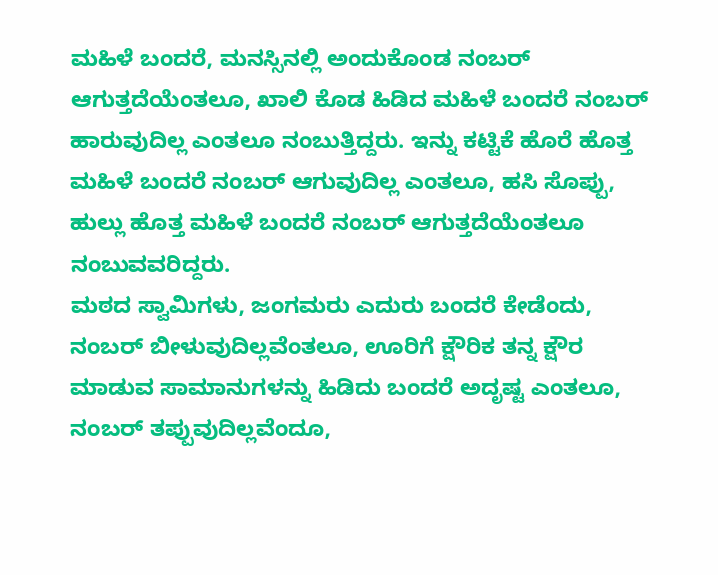ಮಹಿಳೆ ಬಂದರೆ, ಮನಸ್ಸಿನಲ್ಲಿ ಅಂದುಕೊಂಡ ನಂಬರ್ ಆಗುತ್ತದೆಯೆಂತಲೂ, ಖಾಲಿ ಕೊಡ ಹಿಡಿದ ಮಹಿಳೆ ಬಂದರೆ ನಂಬರ್ ಹಾರುವುದಿಲ್ಲ ಎಂತಲೂ ನಂಬುತ್ತಿದ್ದರು. ಇನ್ನು ಕಟ್ಟಿಕೆ ಹೊರೆ ಹೊತ್ತ ಮಹಿಳೆ ಬಂದರೆ ನಂಬರ್ ಆಗುವುದಿಲ್ಲ ಎಂತಲೂ, ಹಸಿ ಸೊಪ್ಪು, ಹುಲ್ಲು ಹೊತ್ತ ಮಹಿಳೆ ಬಂದರೆ ನಂಬರ್ ಆಗುತ್ತದೆಯೆಂತಲೂ ನಂಬುವವರಿದ್ದರು.
ಮಠದ ಸ್ವಾಮಿಗಳು, ಜಂಗಮರು ಎದುರು ಬಂದರೆ ಕೇಡೆಂದು, ನಂಬರ್ ಬೀಳುವುದಿಲ್ಲವೆಂತಲೂ, ಊರಿಗೆ ಕ್ಷೌರಿಕ ತನ್ನ ಕ್ಷೌರ ಮಾಡುವ ಸಾಮಾನುಗಳನ್ನು ಹಿಡಿದು ಬಂದರೆ ಅದೃಷ್ಟ ಎಂತಲೂ, ನಂಬರ್ ತಪ್ಪುವುದಿಲ್ಲವೆಂದೂ,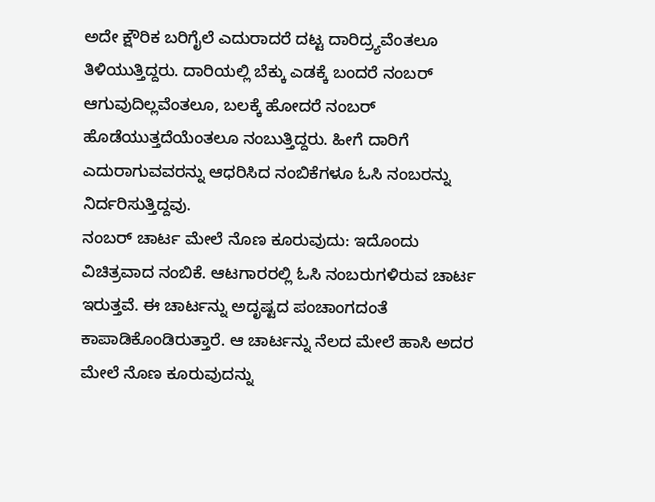ಅದೇ ಕ್ಷೌರಿಕ ಬರಿಗೈಲೆ ಎದುರಾದರೆ ದಟ್ಟ ದಾರಿದ್ರ್ಯವೆಂತಲೂ ತಿಳಿಯುತ್ತಿದ್ದರು. ದಾರಿಯಲ್ಲಿ ಬೆಕ್ಕು ಎಡಕ್ಕೆ ಬಂದರೆ ನಂಬರ್ ಆಗುವುದಿಲ್ಲವೆಂತಲೂ, ಬಲಕ್ಕೆ ಹೋದರೆ ನಂಬರ್ ಹೊಡೆಯುತ್ತದೆಯೆಂತಲೂ ನಂಬುತ್ತಿದ್ದರು. ಹೀಗೆ ದಾರಿಗೆ ಎದುರಾಗುವವರನ್ನು ಆಧರಿಸಿದ ನಂಬಿಕೆಗಳೂ ಓಸಿ ನಂಬರನ್ನು ನಿರ್ದರಿಸುತ್ತಿದ್ದವು.
ನಂಬರ್ ಚಾರ್ಟ ಮೇಲೆ ನೊಣ ಕೂರುವುದು: ಇದೊಂದು ವಿಚಿತ್ರವಾದ ನಂಬಿಕೆ. ಆಟಗಾರರಲ್ಲಿ ಓಸಿ ನಂಬರುಗಳಿರುವ ಚಾರ್ಟ ಇರುತ್ತವೆ. ಈ ಚಾರ್ಟನ್ನು ಅದೃಷ್ಟದ ಪಂಚಾಂಗದಂತೆ ಕಾಪಾಡಿಕೊಂಡಿರುತ್ತಾರೆ. ಆ ಚಾರ್ಟನ್ನು ನೆಲದ ಮೇಲೆ ಹಾಸಿ ಅದರ ಮೇಲೆ ನೊಣ ಕೂರುವುದನ್ನು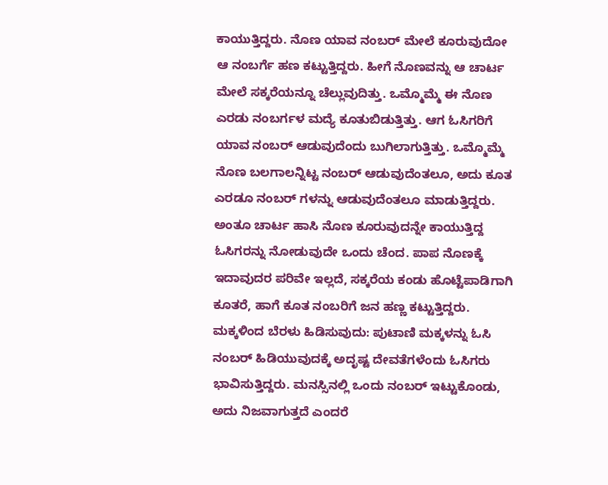ಕಾಯುತ್ತಿದ್ದರು. ನೊಣ ಯಾವ ನಂಬರ್ ಮೇಲೆ ಕೂರುವುದೋ ಆ ನಂಬರ್ಗೆ ಹಣ ಕಟ್ಟುತ್ತಿದ್ದರು. ಹೀಗೆ ನೊಣವನ್ನು ಆ ಚಾರ್ಟ ಮೇಲೆ ಸಕ್ಕರೆಯನ್ನೂ ಚೆಲ್ಲುವುದಿತ್ತು. ಒಮ್ಮೊಮ್ಮೆ ಈ ನೊಣ ಎರಡು ನಂಬರ್ಗಳ ಮದ್ಯೆ ಕೂತುಬಿಡುತ್ತಿತ್ತು. ಆಗ ಓಸಿಗರಿಗೆ ಯಾವ ನಂಬರ್ ಆಡುವುದೆಂದು ಬುಗಿಲಾಗುತ್ತಿತ್ತು. ಒಮ್ಮೊಮ್ಮೆ ನೊಣ ಬಲಗಾಲನ್ನಿಟ್ಟ ನಂಬರ್ ಆಡುವುದೆಂತಲೂ, ಅದು ಕೂತ ಎರಡೂ ನಂಬರ್ ಗಳನ್ನು ಆಡುವುದೆಂತಲೂ ಮಾಡುತ್ತಿದ್ದರು. ಅಂತೂ ಚಾರ್ಟ ಹಾಸಿ ನೊಣ ಕೂರುವುದನ್ನೇ ಕಾಯುತ್ತಿದ್ದ ಓಸಿಗರನ್ನು ನೋಡುವುದೇ ಒಂದು ಚೆಂದ. ಪಾಪ ನೊಣಕ್ಕೆ ಇದಾವುದರ ಪರಿವೇ ಇಲ್ಲದೆ, ಸಕ್ಕರೆಯ ಕಂಡು ಹೊಟ್ಟೆಪಾಡಿಗಾಗಿ ಕೂತರೆ, ಹಾಗೆ ಕೂತ ನಂಬರಿಗೆ ಜನ ಹಣ್ಣ ಕಟ್ಟುತ್ತಿದ್ದರು.
ಮಕ್ಕಳಿಂದ ಬೆರಳು ಹಿಡಿಸುವುದು: ಪುಟಾಣಿ ಮಕ್ಕಳನ್ನು ಓಸಿ ನಂಬರ್ ಹಿಡಿಯುವುದಕ್ಕೆ ಅದೃಷ್ಟ ದೇವತೆಗಳೆಂದು ಓಸಿಗರು ಭಾವಿಸುತ್ತಿದ್ದರು. ಮನಸ್ಸಿನಲ್ಲಿ ಒಂದು ನಂಬರ್ ಇಟ್ಟುಕೊಂಡು, ಅದು ನಿಜವಾಗುತ್ತದೆ ಎಂದರೆ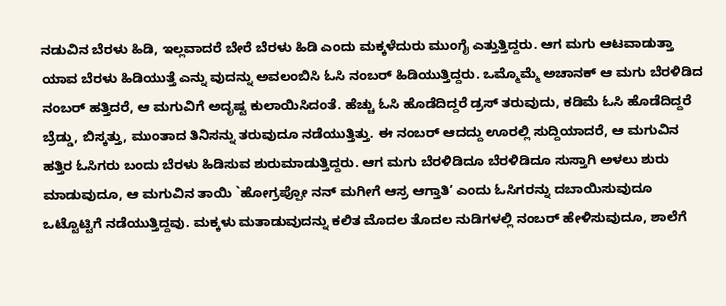ನಡುವಿನ ಬೆರಳು ಹಿಡಿ, ಇಲ್ಲವಾದರೆ ಬೇರೆ ಬೆರಳು ಹಿಡಿ ಎಂದು ಮಕ್ಕಳೆದುರು ಮುಂಗೈ ಎತ್ತುತ್ತಿದ್ದರು. ಆಗ ಮಗು ಆಟವಾಡುತ್ತಾ ಯಾವ ಬೆರಳು ಹಿಡಿಯುತ್ತೆ ಎನ್ನು ವುದನ್ನು ಅವಲಂಬಿಸಿ ಓಸಿ ನಂಬರ್ ಹಿಡಿಯುತ್ತಿದ್ದರು. ಒಮ್ಮೊಮ್ಮೆ ಅಚಾನಕ್ ಆ ಮಗು ಬೆರಳಿಡಿದ ನಂಬರ್ ಹತ್ತಿದರೆ, ಆ ಮಗುವಿಗೆ ಅದೃಷ್ಟ ಕುಲಾಯಿಸಿದಂತೆ. ಹೆಚ್ಚು ಓಸಿ ಹೊಡೆದಿದ್ದರೆ ಡ್ರಸ್ ತರುವುದು, ಕಡಿಮೆ ಓಸಿ ಹೊಡೆದಿದ್ದರೆ ಬ್ರೆಡ್ಡು, ಬಿಸ್ಕತ್ತು, ಮುಂತಾದ ತಿನಿಸನ್ನು ತರುವುದೂ ನಡೆಯುತ್ತಿತ್ತು. ಈ ನಂಬರ್ ಆದದ್ದು ಊರಲ್ಲಿ ಸುದ್ದಿಯಾದರೆ, ಆ ಮಗುವಿನ ಹತ್ತಿರ ಓಸಿಗರು ಬಂದು ಬೆರಳು ಹಿಡಿಸುವ ಶುರುಮಾಡುತ್ತಿದ್ದರು. ಆಗ ಮಗು ಬೆರಳಿಡಿದೂ ಬೆರಳಿಡಿದೂ ಸುಸ್ತಾಗಿ ಅಳಲು ಶುರು ಮಾಡುವುದೂ, ಆ ಮಗುವಿನ ತಾಯಿ `ಹೋಗ್ರಪ್ಪೋ ನನ್ ಮಗೀಗೆ ಆಸ್ರ ಆಗ್ತಾತಿ’ ಎಂದು ಓಸಿಗರನ್ನು ದಬಾಯಿಸುವುದೂ ಒಟ್ಟೊಟ್ಟಿಗೆ ನಡೆಯುತ್ತಿದ್ದವು. ಮಕ್ಕಳು ಮತಾಡುವುದನ್ನು ಕಲಿತ ಮೊದಲ ತೊದಲ ನುಡಿಗಳಲ್ಲಿ ನಂಬರ್ ಹೇಳಿಸುವುದೂ, ಶಾಲೆಗೆ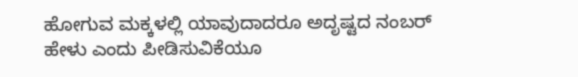ಹೋಗುವ ಮಕ್ಕಳಲ್ಲಿ ಯಾವುದಾದರೂ ಅದೃಷ್ಟದ ನಂಬರ್ ಹೇಳು ಎಂದು ಪೀಡಿಸುವಿಕೆಯೂ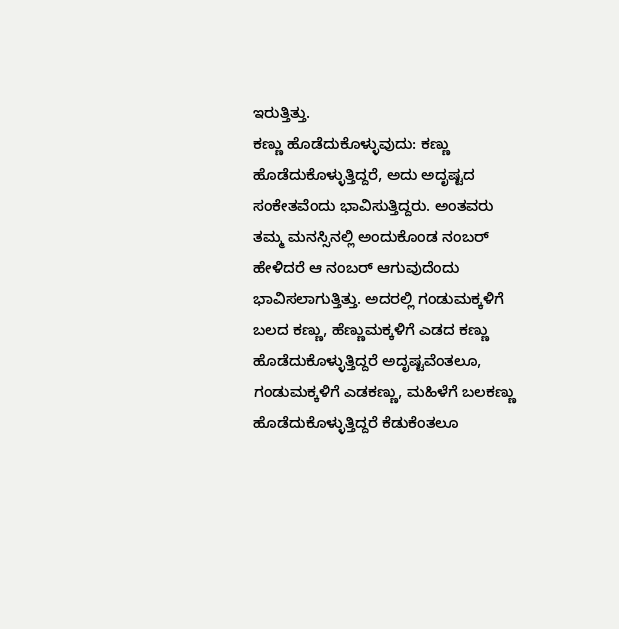ಇರುತ್ತಿತ್ತು.
ಕಣ್ಣು ಹೊಡೆದುಕೊಳ್ಳುವುದು: ಕಣ್ಣು ಹೊಡೆದುಕೊಳ್ಳುತ್ತಿದ್ದರೆ, ಅದು ಅದೃಷ್ಟದ ಸಂಕೇತವೆಂದು ಭಾವಿಸುತ್ತಿದ್ದರು. ಅಂತವರು ತಮ್ಮ ಮನಸ್ಸಿನಲ್ಲಿ ಅಂದುಕೊಂಡ ನಂಬರ್ ಹೇಳಿದರೆ ಆ ನಂಬರ್ ಆಗುವುದೆಂದು ಭಾವಿಸಲಾಗುತ್ತಿತ್ತು. ಅದರಲ್ಲಿ ಗಂಡುಮಕ್ಕಳಿಗೆ ಬಲದ ಕಣ್ಣು, ಹೆಣ್ಣುಮಕ್ಕಳಿಗೆ ಎಡದ ಕಣ್ಣು ಹೊಡೆದುಕೊಳ್ಳುತ್ತಿದ್ದರೆ ಅದೃಷ್ಟವೆಂತಲೂ, ಗಂಡುಮಕ್ಕಳಿಗೆ ಎಡಕಣ್ಣು, ಮಹಿಳೆಗೆ ಬಲಕಣ್ಣು ಹೊಡೆದುಕೊಳ್ಳುತ್ತಿದ್ದರೆ ಕೆಡುಕೆಂತಲೂ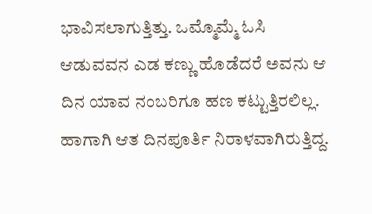ಭಾವಿಸಲಾಗುತ್ತಿತ್ತು. ಒಮ್ಮೊಮ್ಮೆ ಓಸಿ ಆಡುವವನ ಎಡ ಕಣ್ಣು ಹೊಡೆದರೆ ಅವನು ಆ ದಿನ ಯಾವ ನಂಬರಿಗೂ ಹಣ ಕಟ್ಟುತ್ತಿರಲಿಲ್ಲ. ಹಾಗಾಗಿ ಆತ ದಿನಪೂರ್ತಿ ನಿರಾಳವಾಗಿರುತ್ತಿದ್ದ.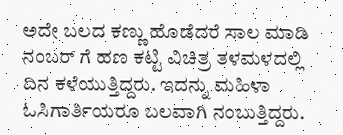ಅದೇ ಬಲದ ಕಣ್ಣು ಹೊಡೆದರೆ ಸಾಲ ಮಾಡಿ ನಂಬರ್ ಗೆ ಹಣ ಕಟ್ಟಿ ವಿಚಿತ್ರ ತಳಮಳದಲ್ಲಿ ದಿನ ಕಳೆಯುತ್ತಿದ್ದರು. ಇದನ್ನು ಮಹಿಳಾ ಓಸಿಗಾರ್ತಿಯರೂ ಬಲವಾಗಿ ನಂಬುತ್ತಿದ್ದರು.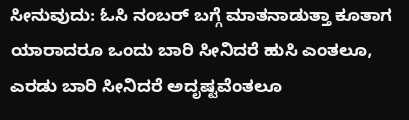ಸೀನುವುದು: ಓಸಿ ನಂಬರ್ ಬಗ್ಗೆ ಮಾತನಾಡುತ್ತಾ ಕೂತಾಗ ಯಾರಾದರೂ ಒಂದು ಬಾರಿ ಸೀನಿದರೆ ಹುಸಿ ಎಂತಲೂ, ಎರಡು ಬಾರಿ ಸೀನಿದರೆ ಅದೃಷ್ಟವೆಂತಲೂ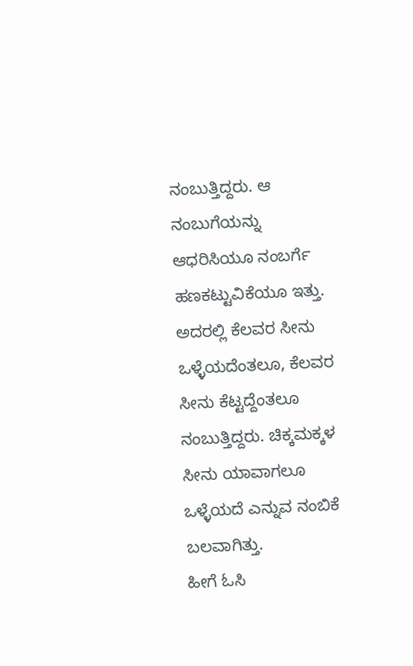ನಂಬುತ್ತಿದ್ದರು. ಆ ನಂಬುಗೆಯನ್ನು ಆಧರಿಸಿಯೂ ನಂಬರ್ಗೆ ಹಣಕಟ್ಟುವಿಕೆಯೂ ಇತ್ತು. ಅದರಲ್ಲಿ ಕೆಲವರ ಸೀನು ಒಳ್ಳೆಯದೆಂತಲೂ, ಕೆಲವರ ಸೀನು ಕೆಟ್ಟದ್ದೆಂತಲೂ ನಂಬುತ್ತಿದ್ದರು. ಚಿಕ್ಕಮಕ್ಕಳ ಸೀನು ಯಾವಾಗಲೂ ಒಳ್ಳೆಯದೆ ಎನ್ನುವ ನಂಬಿಕೆ ಬಲವಾಗಿತ್ತು.
ಹೀಗೆ ಓಸಿ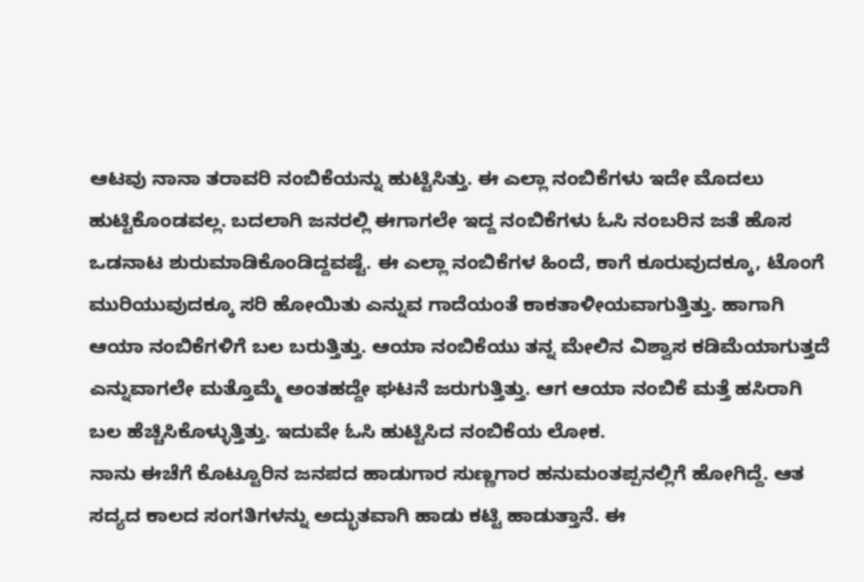ಆಟವು ನಾನಾ ತರಾವರಿ ನಂಬಿಕೆಯನ್ನು ಹುಟ್ಟಿಸಿತ್ತು. ಈ ಎಲ್ಲಾ ನಂಬಿಕೆಗಳು ಇದೇ ಮೊದಲು ಹುಟ್ಟಿಕೊಂಡವಲ್ಲ. ಬದಲಾಗಿ ಜನರಲ್ಲಿ ಈಗಾಗಲೇ ಇದ್ದ ನಂಬಿಕೆಗಳು ಓಸಿ ನಂಬರಿನ ಜತೆ ಹೊಸ ಒಡನಾಟ ಶುರುಮಾಡಿಕೊಂಡಿದ್ದವಷ್ಟೆ. ಈ ಎಲ್ಲಾ ನಂಬಿಕೆಗಳ ಹಿಂದೆ, ಕಾಗೆ ಕೂರುವುದಕ್ಕೂ, ಟೊಂಗೆ ಮುರಿಯುವುದಕ್ಕೂ ಸರಿ ಹೋಯಿತು ಎನ್ನುವ ಗಾದೆಯಂತೆ ಕಾಕತಾಳೀಯವಾಗುತ್ತಿತ್ತು. ಹಾಗಾಗಿ ಆಯಾ ನಂಬಿಕೆಗಳಿಗೆ ಬಲ ಬರುತ್ತಿತ್ತು. ಆಯಾ ನಂಬಿಕೆಯು ತನ್ನ ಮೇಲಿನ ವಿಶ್ವಾಸ ಕಡಿಮೆಯಾಗುತ್ತದೆ ಎನ್ನುವಾಗಲೇ ಮತ್ತೊಮ್ಮೆ ಅಂತಹದ್ದೇ ಘಟನೆ ಜರುಗುತ್ತಿತ್ತು. ಆಗ ಆಯಾ ನಂಬಿಕೆ ಮತ್ತೆ ಹಸಿರಾಗಿ ಬಲ ಹೆಚ್ಚಿಸಿಕೊಳ್ಳುತ್ತಿತ್ತು. ಇದುವೇ ಓಸಿ ಹುಟ್ಟಿಸಿದ ನಂಬಿಕೆಯ ಲೋಕ.
ನಾನು ಈಚೆಗೆ ಕೊಟ್ಟೂರಿನ ಜನಪದ ಹಾಡುಗಾರ ಸುಣ್ಣಗಾರ ಹನುಮಂತಪ್ಪನಲ್ಲಿಗೆ ಹೋಗಿದ್ದೆ. ಆತ ಸದ್ಯದ ಕಾಲದ ಸಂಗತಿಗಳನ್ನು ಅದ್ಭುತವಾಗಿ ಹಾಡು ಕಟ್ಟಿ ಹಾಡುತ್ತಾನೆ. ಈ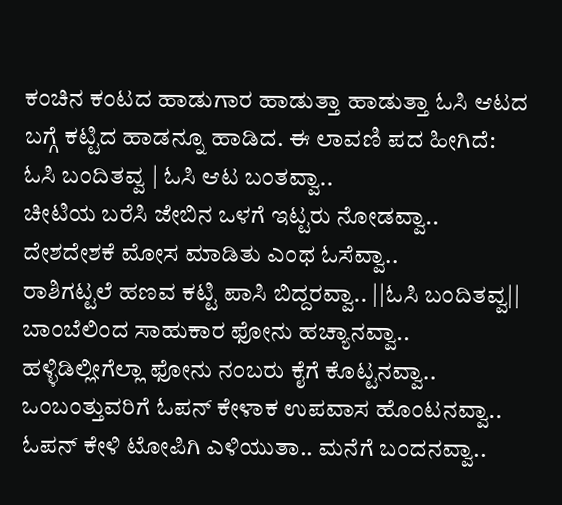ಕಂಚಿನ ಕಂಟದ ಹಾಡುಗಾರ ಹಾಡುತ್ತಾ ಹಾಡುತ್ತಾ ಓಸಿ ಆಟದ ಬಗ್ಗೆ ಕಟ್ಟಿದ ಹಾಡನ್ನೂ ಹಾಡಿದ. ಈ ಲಾವಣಿ ಪದ ಹೀಗಿದೆ:
ಓಸಿ ಬಂದಿತವ್ವ | ಓಸಿ ಆಟ ಬಂತವ್ವಾ..
ಚೀಟಿಯ ಬರೆಸಿ ಜೇಬಿನ ಒಳಗೆ ಇಟ್ಟರು ನೋಡವ್ವಾ..
ದೇಶದೇಶಕೆ ಮೋಸ ಮಾಡಿತು ಎಂಥ ಓಸೆವ್ವಾ..
ರಾಶಿಗಟ್ಟಲೆ ಹಣವ ಕಟ್ಟಿ ಪಾಸಿ ಬಿದ್ದರವ್ವಾ.. ||ಓಸಿ ಬಂದಿತವ್ವ||
ಬಾಂಬೆಲಿಂದ ಸಾಹುಕಾರ ಫೋನು ಹಚ್ಯಾನವ್ವಾ..
ಹಳ್ಳಿಡಿಲ್ಲೀಗೆಲ್ಲಾ ಫೋನು ನಂಬರು ಕೈಗೆ ಕೊಟ್ಟನವ್ವಾ..
ಒಂಬಂತ್ತುವರಿಗೆ ಓಪನ್ ಕೇಳಾಕ ಉಪವಾಸ ಹೊಂಟನವ್ವಾ..
ಓಪನ್ ಕೇಳಿ ಟೋಪಿಗಿ ಎಳಿಯುತಾ.. ಮನೆಗೆ ಬಂದನವ್ವಾ..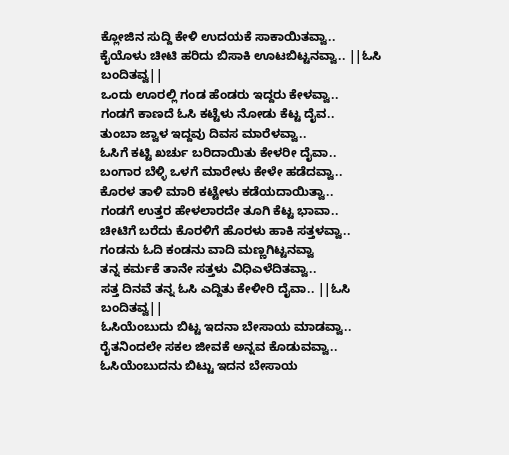ಕ್ಲೋಜಿನ ಸುದ್ದಿ ಕೇಳಿ ಉದಯಕೆ ಸಾಕಾಯಿತವ್ವಾ..
ಕೈಯೊಳು ಚೀಟಿ ಹರಿದು ಬಿಸಾಕಿ ಊಟಬಿಟ್ಟನವ್ವಾ.. ||ಓಸಿ ಬಂದಿತವ್ವ||
ಒಂದು ಊರಲ್ಲಿ ಗಂಡ ಹೆಂಡರು ಇದ್ದರು ಕೇಳವ್ವಾ..
ಗಂಡಗೆ ಕಾಣದೆ ಓಸಿ ಕಟ್ಟೆಳು ನೋಡು ಕೆಟ್ಟ ದೈವ..
ತುಂಬಾ ಜ್ವಾಳ ಇದ್ದವು ದಿವಸ ಮಾರೆಳವ್ವಾ..
ಓಸಿಗೆ ಕಟ್ಟಿ ಖರ್ಚು ಬರಿದಾಯಿತು ಕೇಳರೀ ದೈವಾ..
ಬಂಗಾರ ಬೆಳ್ಳಿ ಒಳಗೆ ಮಾರೇಳು ಕೇಳೇ ಹಡೆದವ್ವಾ..
ಕೊರಳ ತಾಳಿ ಮಾರಿ ಕಟ್ಟೇಳು ಕಡೆಯದಾಯಿತ್ವಾ..
ಗಂಡಗೆ ಉತ್ತರ ಹೇಳಲಾರದೇ ತೂಗಿ ಕೆಟ್ಟ ಭಾವಾ..
ಚೀಟಿಗೆ ಬರೆದು ಕೊರಳಿಗೆ ಹೊರಳು ಹಾಕಿ ಸತ್ತಳವ್ವಾ..
ಗಂಡನು ಓದಿ ಕಂಡನು ವಾದಿ ಮಣ್ಣಗಿಟ್ಟನವ್ವಾ
ತನ್ನ ಕರ್ಮಕೆ ತಾನೇ ಸತ್ತಳು ವಿಧಿಎಳೆದಿತವ್ವಾ..
ಸತ್ತ ದಿನವೆ ತನ್ನ ಓಸಿ ಎದ್ದಿತು ಕೇಳೀರಿ ದೈವಾ.. ||ಓಸಿ ಬಂದಿತವ್ವ||
ಓಸಿಯೆಂಬುದು ಬಿಟ್ಟ ಇದನಾ ಬೇಸಾಯ ಮಾಡವ್ವಾ..
ರೈತನಿಂದಲೇ ಸಕಲ ಜೀವಕೆ ಅನ್ನವ ಕೊಡುವವ್ವಾ..
ಓಸಿಯೆಂಬುದನು ಬಿಟ್ಟು ಇದನ ಬೇಸಾಯ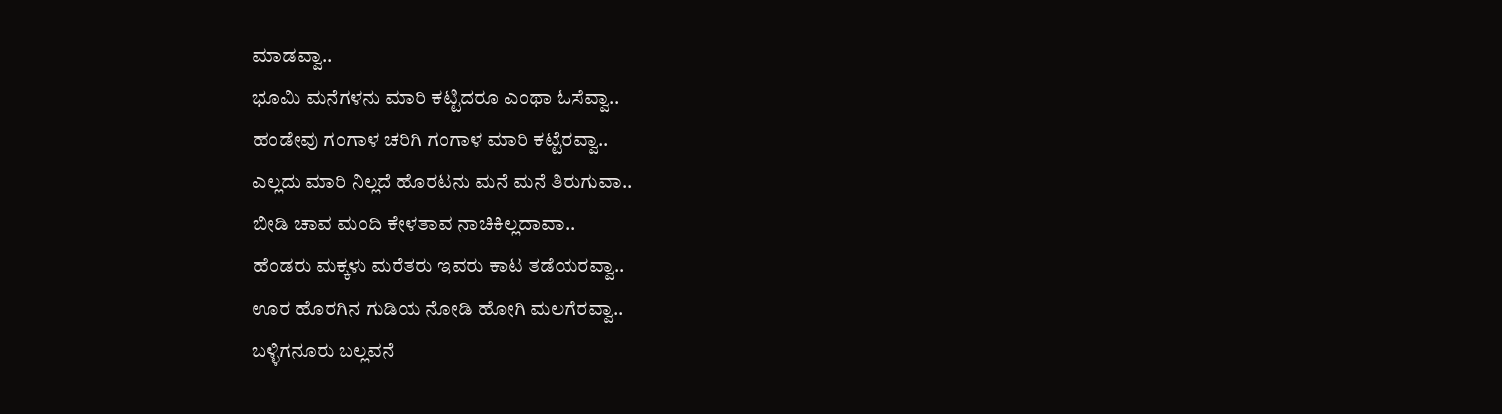ಮಾಡವ್ವಾ..
ಭೂಮಿ ಮನೆಗಳನು ಮಾರಿ ಕಟ್ಟಿದರೂ ಎಂಥಾ ಓಸೆವ್ವಾ..
ಹಂಡೇವು ಗಂಗಾಳ ಚರಿಗಿ ಗಂಗಾಳ ಮಾರಿ ಕಟ್ಟೆರವ್ವಾ..
ಎಲ್ಲದು ಮಾರಿ ನಿಲ್ಲದೆ ಹೊರಟನು ಮನೆ ಮನೆ ತಿರುಗುವಾ..
ಬೀಡಿ ಚಾವ ಮಂದಿ ಕೇಳತಾವ ನಾಚಿಕಿಲ್ಲದಾವಾ..
ಹೆಂಡರು ಮಕ್ಕಳು ಮರೆತರು ಇವರು ಕಾಟ ತಡೆಯರವ್ವಾ..
ಊರ ಹೊರಗಿನ ಗುಡಿಯ ನೋಡಿ ಹೋಗಿ ಮಲಗೆರವ್ವಾ..
ಬಳ್ಳಿಗನೂರು ಬಲ್ಲವನೆ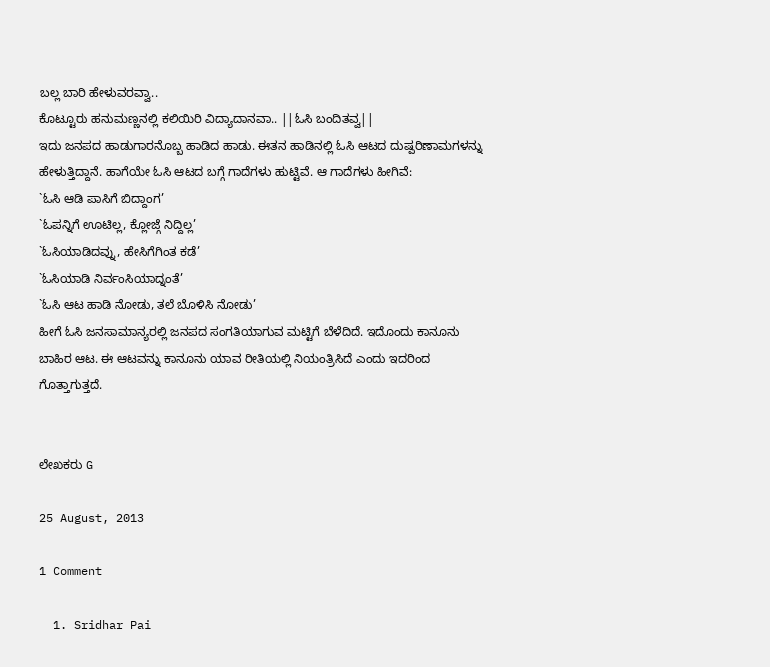ಬಲ್ಲ ಬಾರಿ ಹೇಳುವರವ್ವಾ..
ಕೊಟ್ಟೂರು ಹನುಮಣ್ಣನಲ್ಲಿ ಕಲಿಯಿರಿ ವಿದ್ಯಾದಾನವಾ.. ||ಓಸಿ ಬಂದಿತವ್ವ||
ಇದು ಜನಪದ ಹಾಡುಗಾರನೊಬ್ಬ ಹಾಡಿದ ಹಾಡು. ಈತನ ಹಾಡಿನಲ್ಲಿ ಓಸಿ ಆಟದ ದುಷ್ಪರಿಣಾಮಗಳನ್ನು ಹೇಳುತ್ತಿದ್ದಾನೆ. ಹಾಗೆಯೇ ಓಸಿ ಆಟದ ಬಗ್ಗೆ ಗಾದೆಗಳು ಹುಟ್ಟಿವೆ. ಆ ಗಾದೆಗಳು ಹೀಗಿವೆ:
`ಓಸಿ ಆಡಿ ಪಾಸಿಗೆ ಬಿದ್ದಾಂಗ’
`ಓಪನ್ನಿಗೆ ಊಟಿಲ್ಲ, ಕ್ಲೋಜ್ಗೆ ನಿದ್ದಿಲ್ಲ’
`ಓಸಿಯಾಡಿದವ್ನು, ಹೇಸಿಗೆಗಿಂತ ಕಡೆ’
`ಓಸಿಯಾಡಿ ನಿರ್ವಂಸಿಯಾದ್ನಂತೆ’
`ಓಸಿ ಆಟ ಹಾಡಿ ನೋಡು, ತಲೆ ಬೊಳಿಸಿ ನೋಡು’
ಹೀಗೆ ಓಸಿ ಜನಸಾಮಾನ್ಯರಲ್ಲಿ ಜನಪದ ಸಂಗತಿಯಾಗುವ ಮಟ್ಟಿಗೆ ಬೆಳೆದಿದೆ. ಇದೊಂದು ಕಾನೂನು ಬಾಹಿರ ಆಟ. ಈ ಆಟವನ್ನು ಕಾನೂನು ಯಾವ ರೀತಿಯಲ್ಲಿ ನಿಯಂತ್ರಿಸಿದೆ ಎಂದು ಇದರಿಂದ ಗೊತ್ತಾಗುತ್ತದೆ.


ಲೇಖಕರು G

25 August, 2013

1 Comment

  1. Sridhar Pai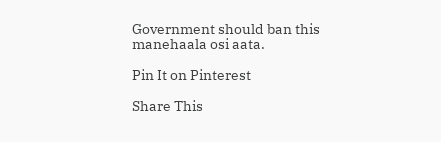Government should ban this manehaala osi aata.

Pin It on Pinterest

Share This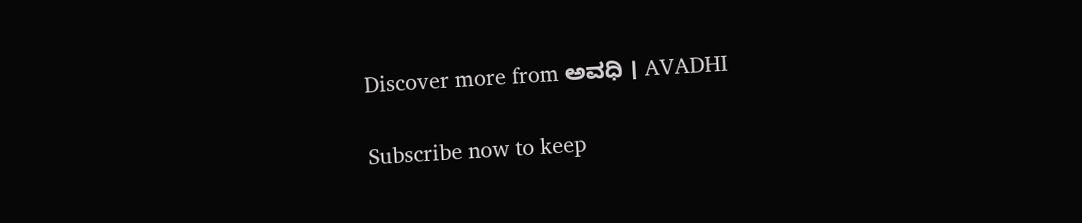Discover more from ಅವಧಿ । AVADHI

Subscribe now to keep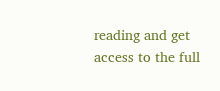reading and get access to the full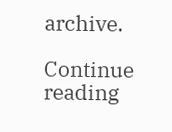archive.

Continue reading